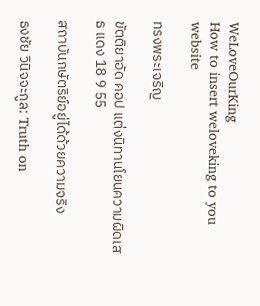WeLoveOurKing
How to insert weloveking to you website

ทรงพระเจริญ

ขัตติยาอัด คอป แต่งนิทานโยนความผิดเสธ แดง 18 9 55

สถาบันกษัตริย์อยู่ได้ด้วยความจริง

ธงชัย วินิจจะกูล: Truth on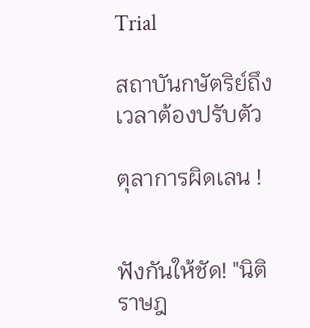Trial

สถาบันกษัตริย์ถึงเวลาต้องปรับตัว

ตุลาการผิดเลน !


ฟังกันให้ชัด! "นิติราษฎ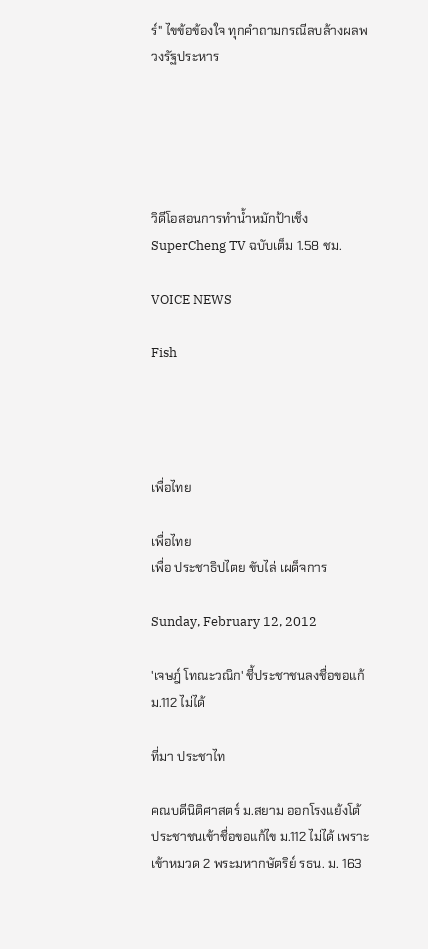ร์" ไขข้อข้องใจ ทุกคำถามกรณีลบล้างผลพวงรัฐประหาร





วิดีโอสอนการทำน้ำหมักป้าเช็ง SuperCheng TV ฉบับเต็ม 1.58 ชม.

VOICE NEWS

Fish




เพื่อไทย

เพื่อไทย
เพื่อ ประชาธิปไตย ขับไล่ เผด็จการ

Sunday, February 12, 2012

'เจษฎ์ โทณะวณิก' ชี้ประชาชนลงชื่อขอแก้ ม.112 ไม่ได้

ที่มา ประชาไท

คณบดีนิติศาสตร์ ม.สยาม ออกโรงแย้งโต้ ประชาชนเข้าชื่อขอแก้ไข ม.112 ไม่ได้ เพราะเข้าหมวด 2 พระมหากษัตริย์ รธน. ม. 163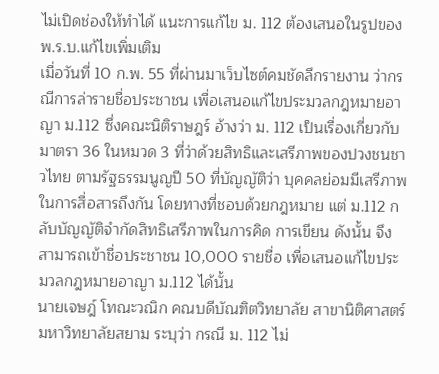ไม่เปิดช่องให้ทำได้ แนะการแก้ไข ม. 112 ต้องเสนอในรูปของ พ.ร.บ.แก้ไขเพิ่มเติม
เมื่อวันที่ 10 ก.พ. 55 ที่ผ่านมาเว็บไซต์คมชัดลึกรายงาน ว่ากรณีการล่ารายชื่อประชาชน เพื่อเสนอแก้ไขประมวลกฎหมายอาญา ม.112 ซึ่งคณะนิติราษฎร์ อ้างว่า ม. 112 เป็นเรื่องเกี่ยวกับมาตรา 36 ในหมวด 3 ที่ว่าด้วยสิทธิและเสรีภาพของปวงชนชาวไทย ตามรัฐธรรมนูญปี 50 ที่บัญญัติว่า บุคคลย่อมมีเสรีภาพในการสื่อสารถึงกัน โดยทางที่ชอบด้วยกฎหมาย แต่ ม.112 กลับบัญญัติจำกัดสิทธิเสรีภาพในการคิด การเขียน ดังนั้น จึงสามารถเข้าชื่อประชาชน 10,000 รายชื่อ เพื่อเสนอแก้ไขประมวลกฎหมายอาญา ม.112 ได้นั้น
นายเจษฎ์ โทณะวณิก คณบดีบัณฑิตวิทยาลัย สาขานิติศาสตร์ มหาวิทยาลัยสยาม ระบุว่า กรณี ม. 112 ไม่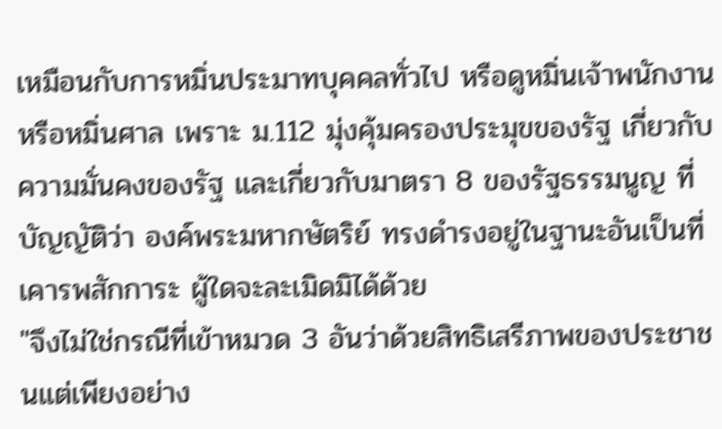เหมือนกับการหมิ่นประมาทบุคคลทั่วไป หรือดูหมิ่นเจ้าพนักงานหรือหมิ่นศาล เพราะ ม.112 มุ่งคุ้มครองประมุขของรัฐ เกี่ยวกับความมั่นคงของรัฐ และเกี่ยวกับมาตรา 8 ของรัฐธรรมนูญ ที่บัญญัติว่า องค์พระมหากษัตริย์ ทรงดำรงอยู่ในฐานะอันเป็นที่เคารพสักการะ ผู้ใดจะละเมิดมิได้ด้วย
"จึงไม่ใช่กรณีที่เข้าหมวด 3 อันว่าด้วยสิทธิเสรีภาพของประชาชนแต่เพียงอย่าง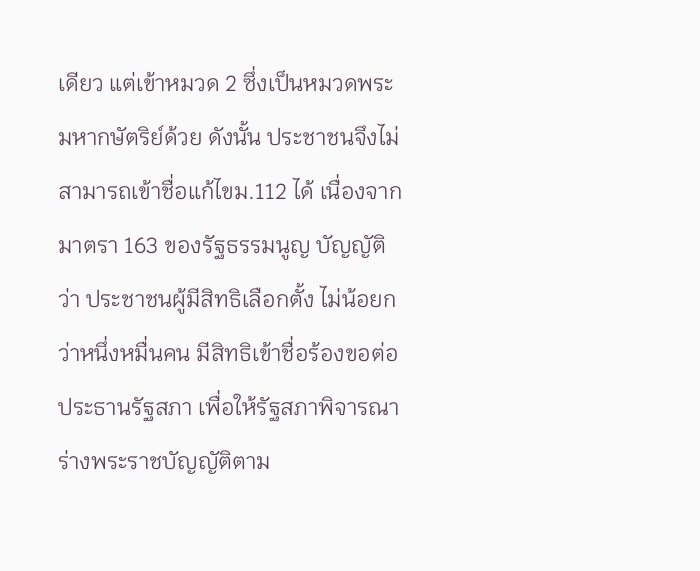เดียว แต่เข้าหมวด 2 ซึ่งเป็นหมวดพระมหากษัตริย์ด้วย ดังนั้น ประชาชนจึงไม่สามารถเข้าชื่อแก้ไขม.112 ได้ เนื่องจากมาตรา 163 ของรัฐธรรมนูญ บัญญัติว่า ประชาชนผู้มีสิทธิเลือกตั้ง ไม่น้อยกว่าหนึ่งหมื่นคน มีสิทธิเข้าชื่อร้องขอต่อประธานรัฐสภา เพื่อให้รัฐสภาพิจารณาร่างพระราชบัญญัติตาม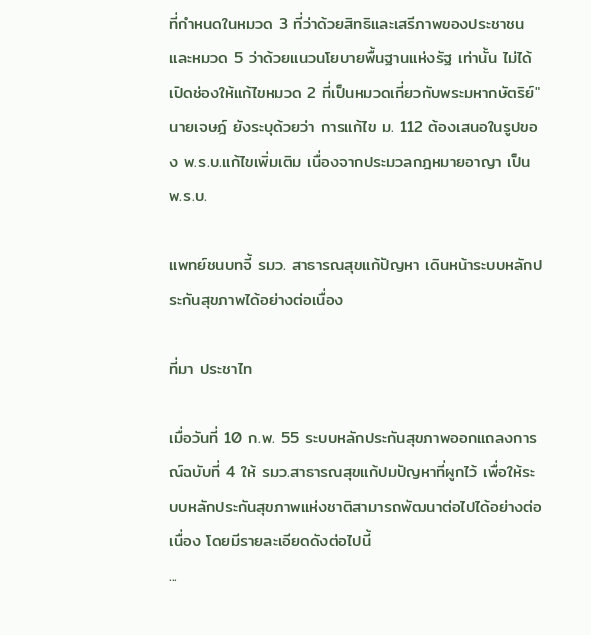ที่กำหนดในหมวด 3 ที่ว่าด้วยสิทธิและเสรีภาพของประชาชน และหมวด 5 ว่าด้วยแนวนโยบายพื้นฐานแห่งรัฐ เท่านั้น ไม่ได้เปิดช่องให้แก้ไขหมวด 2 ที่เป็นหมวดเกี่ยวกับพระมหากษัตริย์"
นายเจษฎ์ ยังระบุด้วยว่า การแก้ไข ม. 112 ต้องเสนอในรูปของ พ.ร.บ.แก้ไขเพิ่มเติม เนื่องจากประมวลกฎหมายอาญา เป็น พ.ร.บ.

แพทย์ชนบทจี้ รมว. สาธารณสุขแก้ปัญหา เดินหน้าระบบหลักประกันสุขภาพได้อย่างต่อเนื่อง

ที่มา ประชาไท

เมื่อวันที่ 10 ก.พ. 55 ระบบหลักประกันสุขภาพออกแถลงการณ์ฉบับที่ 4 ให้ รมว.สาธารณสุขแก้ปมปัญหาที่ผูกไว้ เพื่อให้ระบบหลักประกันสุขภาพแห่งชาติสามารถพัฒนาต่อไปได้อย่างต่อเนื่อง โดยมีรายละเอียดดังต่อไปนี้
...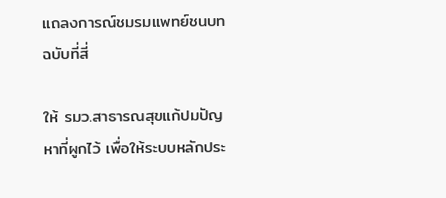แถลงการณ์ชมรมแพทย์ชนบทฉบับที่สี่

ให้ รมว.สาธารณสุขแก้ปมปัญหาที่ผูกไว้ เพื่อให้ระบบหลักประ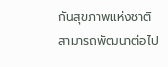กันสุขภาพแห่งชาติสามารถพัฒนาต่อไป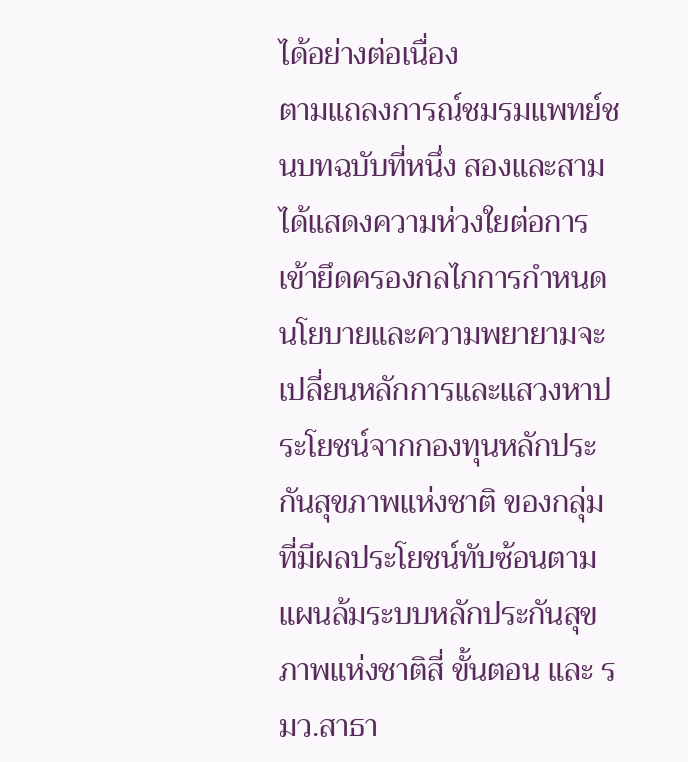ได้อย่างต่อเนื่อง
ตามแถลงการณ์ชมรมแพทย์ชนบทฉบับที่หนึ่ง สองและสาม ได้แสดงความห่วงใยต่อการเข้ายึดครองกลไกการกำหนดนโยบายและความพยายามจะ เปลี่ยนหลักการและแสวงหาประโยชน์จากกองทุนหลักประกันสุขภาพแห่งชาติ ของกลุ่มที่มีผลประโยชน์ทับซ้อนตามแผนล้มระบบหลักประกันสุขภาพแห่งชาติสี่ ขั้นตอน และ รมว.สาธา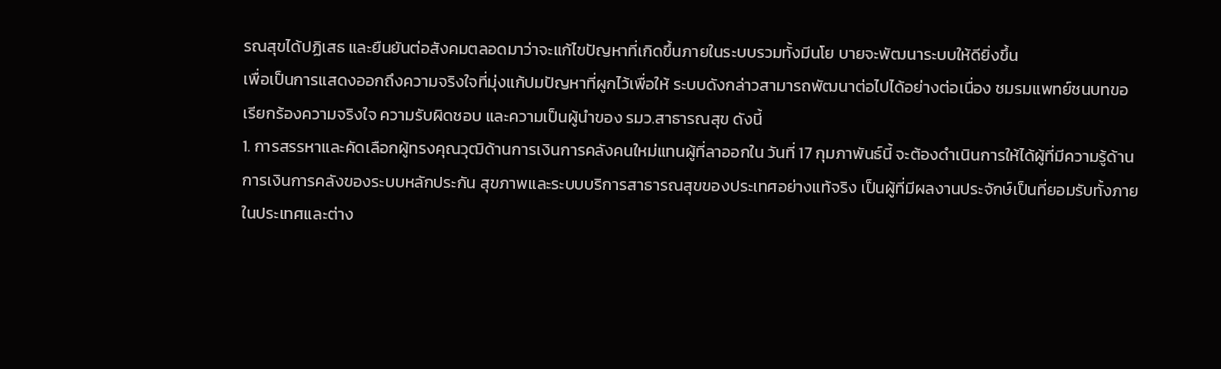รณสุขได้ปฏิเสธ และยืนยันต่อสังคมตลอดมาว่าจะแก้ไขปัญหาที่เกิดขึ้นภายในระบบรวมทั้งมีนโย บายจะพัฒนาระบบให้ดียิ่งขึ้น
เพื่อเป็นการแสดงออกถึงความจริงใจที่มุ่งแก้ปมปัญหาที่ผูกไว้เพื่อให้ ระบบดังกล่าวสามารถพัฒนาต่อไปได้อย่างต่อเนื่อง ชมรมแพทย์ชนบทขอเรียกร้องความจริงใจ ความรับผิดชอบ และความเป็นผู้นำของ รมว.สาธารณสุข ดังนี้
1. การสรรหาและคัดเลือกผู้ทรงคุณวุฒิด้านการเงินการคลังคนใหม่แทนผู้ที่ลาออกใน วันที่ 17 กุมภาพันธ์นี้ จะต้องดำเนินการให้ได้ผู้ที่มีความรู้ด้านการเงินการคลังของระบบหลักประกัน สุขภาพและระบบบริการสาธารณสุขของประเทศอย่างแท้จริง เป็นผู้ที่มีผลงานประจักษ์เป็นที่ยอมรับทั้งภายในประเทศและต่าง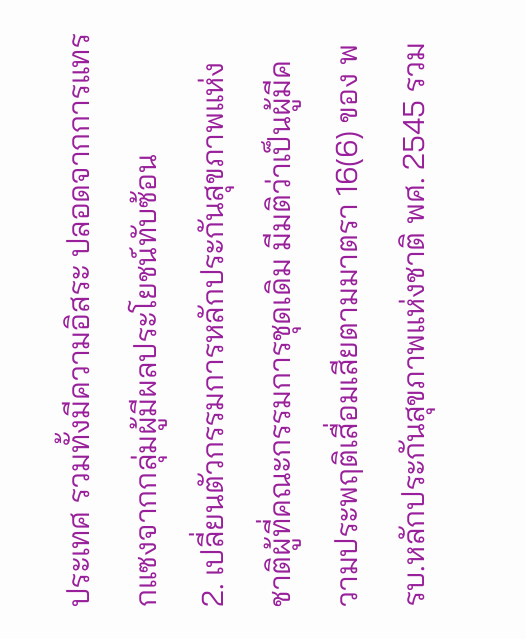ประเทศ รวมทั้งมีความอิสระ ปลอดจากการแทรกแซงจากกลุ่มผู้มีผลประโยชน์ทับซ้อน
2. เปลี่ยนตัวกรรมการหลักประกันสุขภาพแห่งชาติผู้ที่คณะกรรมการชุดเดิม มีมติว่าเป็นผู้มีความประพฤติเสื่อมเสียตามมาตรา 16(6) ของ พรบ.หลักประกันสุขภาพแห่งชาติ พศ. 2545 รวม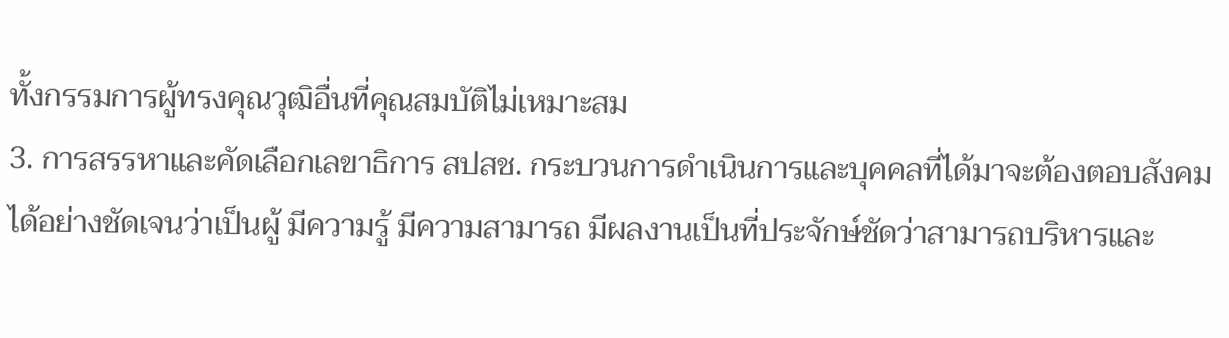ทั้งกรรมการผู้ทรงคุณวุฒิอื่นที่คุณสมบัติไม่เหมาะสม
3. การสรรหาและคัดเลือกเลขาธิการ สปสช. กระบวนการดำเนินการและบุคคลที่ได้มาจะต้องตอบสังคมได้อย่างชัดเจนว่าเป็นผู้ มีความรู้ มีความสามารถ มีผลงานเป็นที่ประจักษ์ชัดว่าสามารถบริหารและ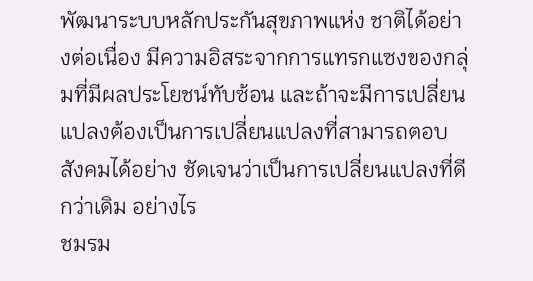พัฒนาระบบหลักประกันสุขภาพแห่ง ชาติได้อย่างต่อเนื่อง มีความอิสระจากการแทรกแซงของกลุ่มที่มีผลประโยชน์ทับซ้อน และถ้าจะมีการเปลี่ยนแปลงต้องเป็นการเปลี่ยนแปลงที่สามารถตอบสังคมได้อย่าง ชัดเจนว่าเป็นการเปลี่ยนแปลงที่ดีกว่าเดิม อย่างไร
ชมรม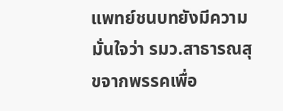แพทย์ชนบทยังมีความมั่นใจว่า รมว.สาธารณสุขจากพรรคเพื่อ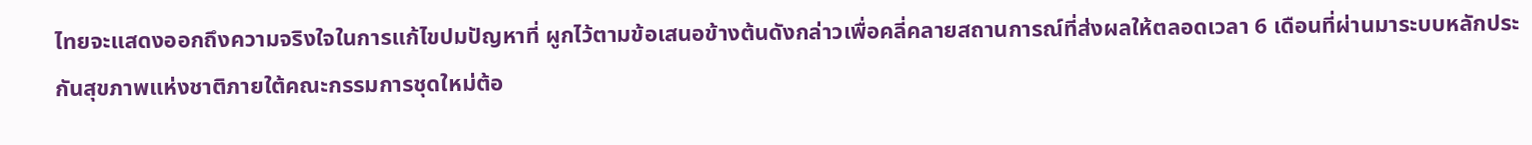ไทยจะแสดงออกถึงความจริงใจในการแก้ไขปมปัญหาที่ ผูกไว้ตามข้อเสนอข้างต้นดังกล่าวเพื่อคลี่คลายสถานการณ์ที่ส่งผลให้ตลอดเวลา 6 เดือนที่ผ่านมาระบบหลักประกันสุขภาพแห่งชาติภายใต้คณะกรรมการชุดใหม่ต้อ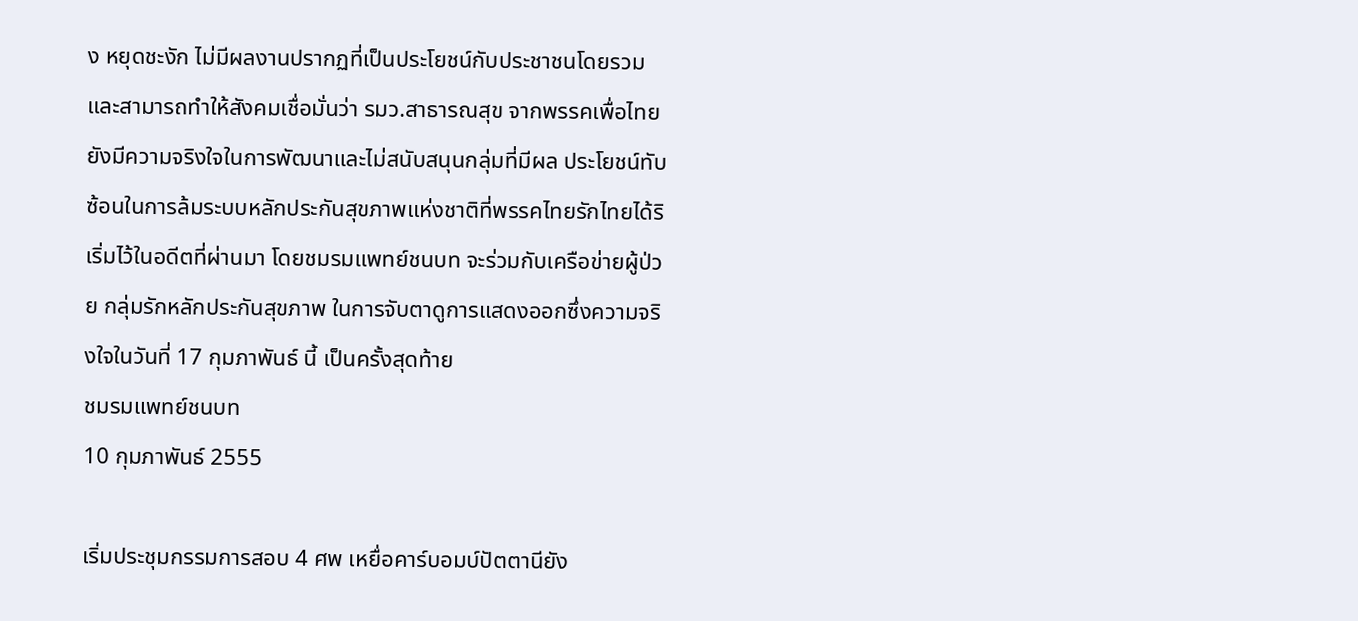ง หยุดชะงัก ไม่มีผลงานปรากฏที่เป็นประโยชน์กับประชาชนโดยรวม และสามารถทำให้สังคมเชื่อมั่นว่า รมว.สาธารณสุข จากพรรคเพื่อไทยยังมีความจริงใจในการพัฒนาและไม่สนับสนุนกลุ่มที่มีผล ประโยชน์ทับซ้อนในการล้มระบบหลักประกันสุขภาพแห่งชาติที่พรรคไทยรักไทยได้ริ เริ่มไว้ในอดีตที่ผ่านมา โดยชมรมแพทย์ชนบท จะร่วมกับเครือข่ายผู้ป่วย กลุ่มรักหลักประกันสุขภาพ ในการจับตาดูการแสดงออกซึ่งความจริงใจในวันที่ 17 กุมภาพันธ์ นี้ เป็นครั้งสุดท้าย
ชมรมแพทย์ชนบท
10 กุมภาพันธ์ 2555

เริ่มประชุมกรรมการสอบ 4 ศพ เหยื่อคาร์บอมบ์ปัตตานียัง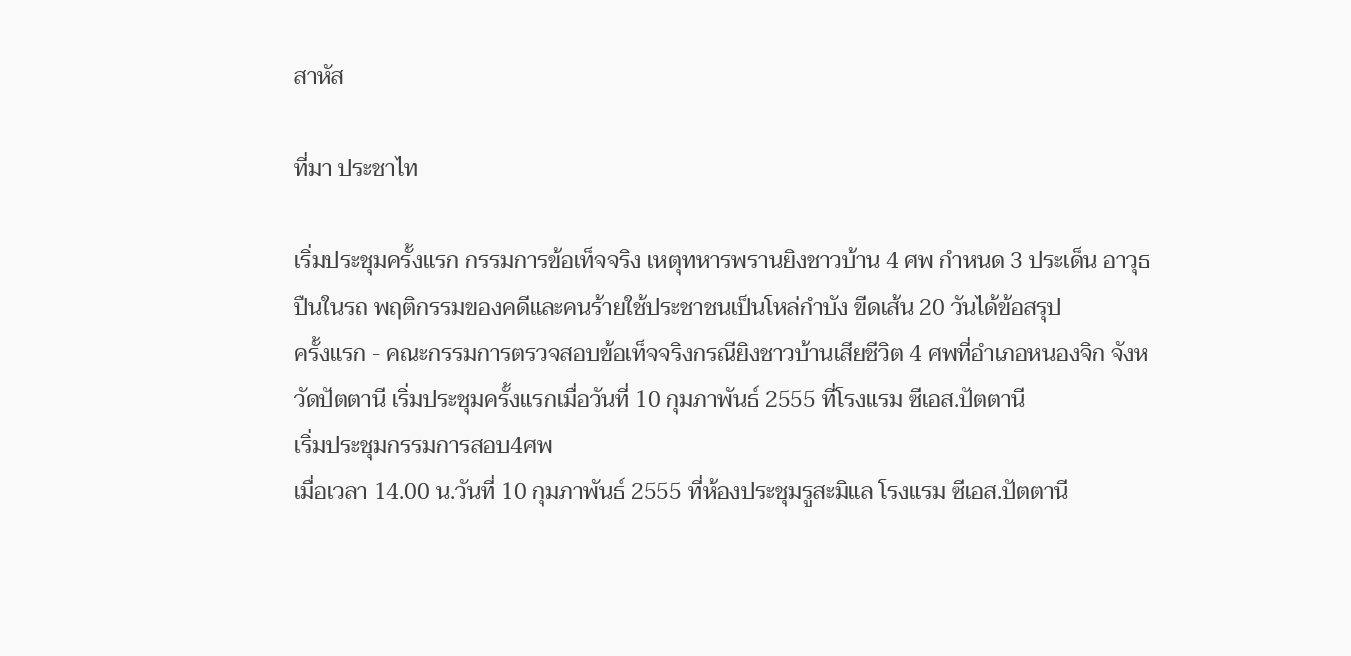สาหัส

ที่มา ประชาไท

เริ่มประชุมครั้งแรก กรรมการข้อเท็จจริง เหตุทหารพรานยิงชาวบ้าน 4 ศพ กำหนด 3 ประเด็น อาวุธปืนในรถ พฤติกรรมของคดีและคนร้ายใช้ประชาชนเป็นโหล่กำบัง ขีดเส้น 20 วันได้ข้อสรุป
ครั้งแรก - คณะกรรมการตรวจสอบข้อเท็จจริงกรณียิงชาวบ้านเสียชีวิต 4 ศพที่อำเภอหนองจิก จังหวัดปัตตานี เริ่มประชุมครั้งแรกเมื่อวันที่ 10 กุมภาพันธ์ 2555 ที่โรงแรม ซีเอส.ปัตตานี
เริ่มประชุมกรรมการสอบ4ศพ
เมื่อเวลา 14.00 น.วันที่ 10 กุมภาพันธ์ 2555 ที่ห้องประชุมรูสะมิแล โรงแรม ซีเอส.ปัตตานี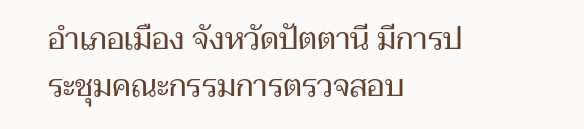อำเภอเมือง จังหวัดปัตตานี มีการประชุมคณะกรรมการตรวจสอบ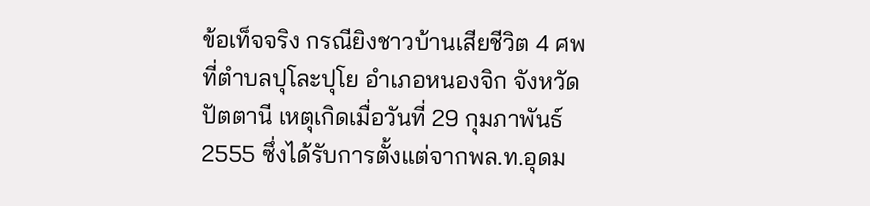ข้อเท็จจริง กรณียิงชาวบ้านเสียชีวิต 4 ศพ ที่ตำบลปุโละปุโย อำเภอหนองจิก จังหวัดปัตตานี เหตุเกิดเมื่อวันที่ 29 กุมภาพันธ์ 2555 ซึ่งได้รับการตั้งแต่จากพล.ท.อุดม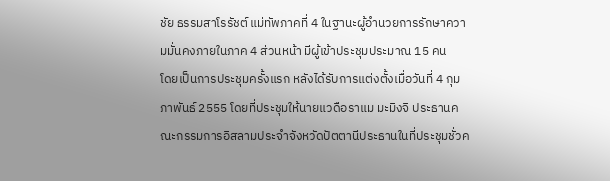ชัย ธรรมสาโรรัชต์ แม่ทัพภาคที่ 4 ในฐานะผู้อำนวยการรักษาความมั่นคงภายในภาค 4 ส่วนหน้า มีผู้เข้าประชุมประมาณ 15 คน
โดยเป็นการประชุมครั้งแรก หลังได้รับการแต่งตั้งเมื่อวันที่ 4 กุมภาพันธ์ 2555 โดยที่ประชุมให้นายแวดือราแม มะมิงจิ ประธานคณะกรรมการอิสลามประจำจังหวัดปัตตานีประธานในที่ประชุมชั่วค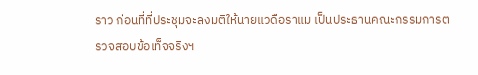ราว ก่อนที่ที่ประชุมจะลงมติให้นายแวดือราแม เป็นประธานคณะกรรมการตรวจสอบข้อเท็จจริงฯ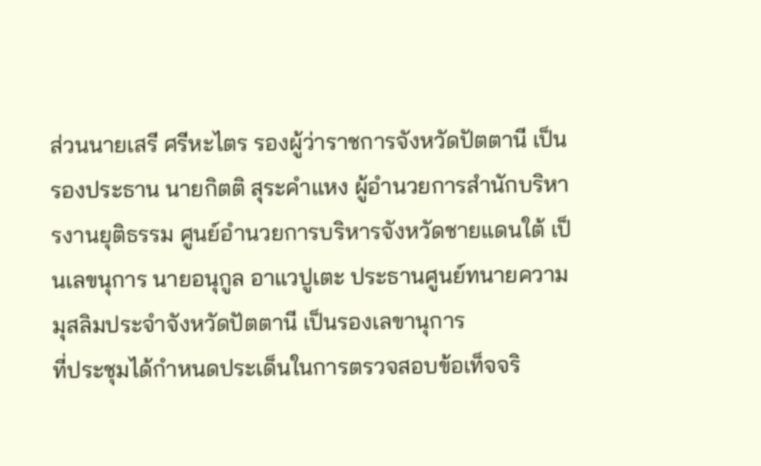ส่วนนายเสรี ศรีหะไตร รองผู้ว่าราชการจังหวัดปัตตานี เป็นรองประธาน นายกิตติ สุระคำแหง ผู้อำนวยการสำนักบริหารงานยุติธรรม ศูนย์อำนวยการบริหารจังหวัดชายแดนใต้ เป็นเลขนุการ นายอนุกูล อาแวปูเตะ ประธานศูนย์ทนายความมุสลิมประจำจังหวัดปัตตานี เป็นรองเลขานุการ
ที่ประชุมได้กำหนดประเด็นในการตรวจสอบข้อเท็จจริ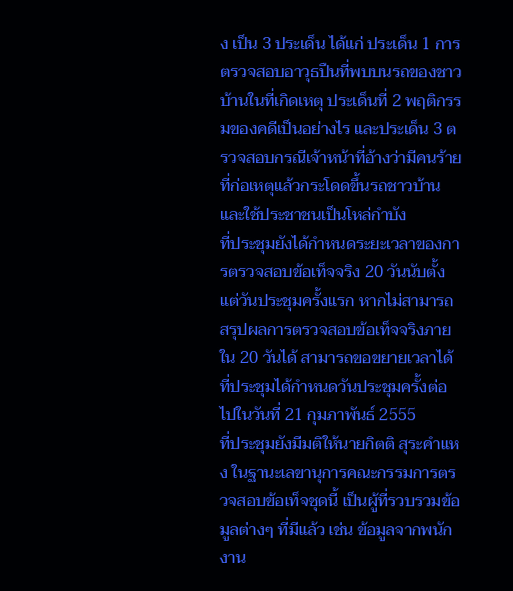ง เป็น 3 ประเด็น ได้แก่ ประเด็น 1 การตรวจสอบอาวุธปืนที่พบบนรถของชาวบ้านในที่เกิดเหตุ ประเด็นที่ 2 พฤติกรรมของคดีเป็นอย่างไร และประเด็น 3 ตรวจสอบกรณีเจ้าหน้าที่อ้างว่ามีคนร้ายที่ก่อเหตุแล้วกระโดดขึ้นรถชาวบ้าน และใช้ประชาชนเป็นโหล่กำบัง
ที่ประชุมยังได้กำหนดระยะเวลาของการตรวจสอบข้อเท็จจริง 20 วันนับตั้งแต่วันประชุมครั้งแรก หากไม่สามารถสรุปผลการตรวจสอบข้อเท็จจริงภายใน 20 วันได้ สามารถขอขยายเวลาได้ ที่ประชุมได้กำหนดวันประชุมครั้งต่อไปในวันที่ 21 กุมภาพันธ์ 2555
ที่ประชุมยังมีมติให้นายกิตติ สุระคำแหง ในฐานะเลขานุการคณะกรรมการตรวจสอบข้อเท็จชุดนี้ เป็นผู้ที่รวบรวมข้อมูลต่างๆ ที่มีแล้ว เช่น ข้อมูลจากพนักงาน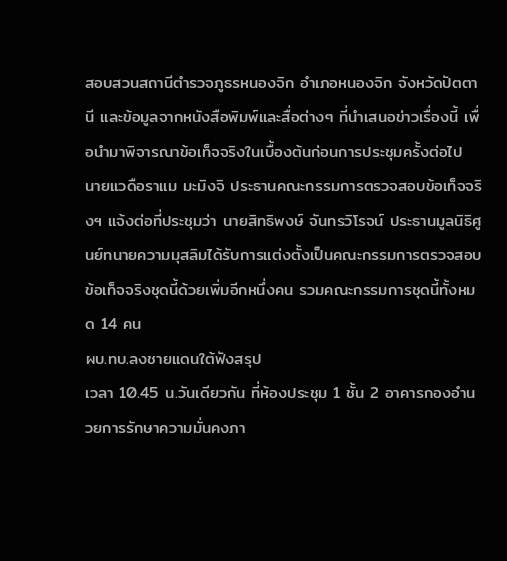สอบสวนสถานีตำรวจภูธรหนองจิก อำเภอหนองจิก จังหวัดปัตตานี และข้อมูลจากหนังสือพิมพ์และสื่อต่างๆ ที่นำเสนอข่าวเรื่องนี้ เพื่อนำมาพิจารณาข้อเท็จจริงในเบื้องต้นก่อนการประชุมครั้งต่อไป
นายแวดือราแม มะมิงจิ ประธานคณะกรรมการตรวจสอบข้อเท็จจริงฯ แจ้งต่อที่ประชุมว่า นายสิทธิพงษ์ จันทรวิโรจน์ ประธานมูลนิธิศูนย์ทนายความมุสลิมได้รับการแต่งตั้งเป็นคณะกรรมการตรวจสอบ ข้อเท็จจริงชุดนี้ด้วยเพิ่มอีกหนึ่งคน รวมคณะกรรมการชุดนี้ทั้งหมด 14 คน
ผบ.ทบ.ลงชายแดนใต้ฟังสรุป
เวลา 10.45 น.วันเดียวกัน ที่ห้องประชุม 1 ชั้น 2 อาคารกองอำนวยการรักษาความมั่นคงภา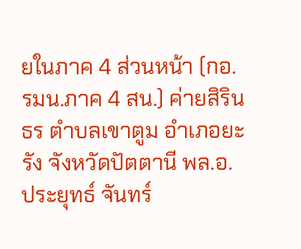ยในภาค 4 ส่วนหน้า (กอ.รมน.ภาค 4 สน.) ค่ายสิรินธร ตำบลเขาตูม อำเภอยะรัง จังหวัดปัตตานี พล.อ.ประยุทธ์ จันทร์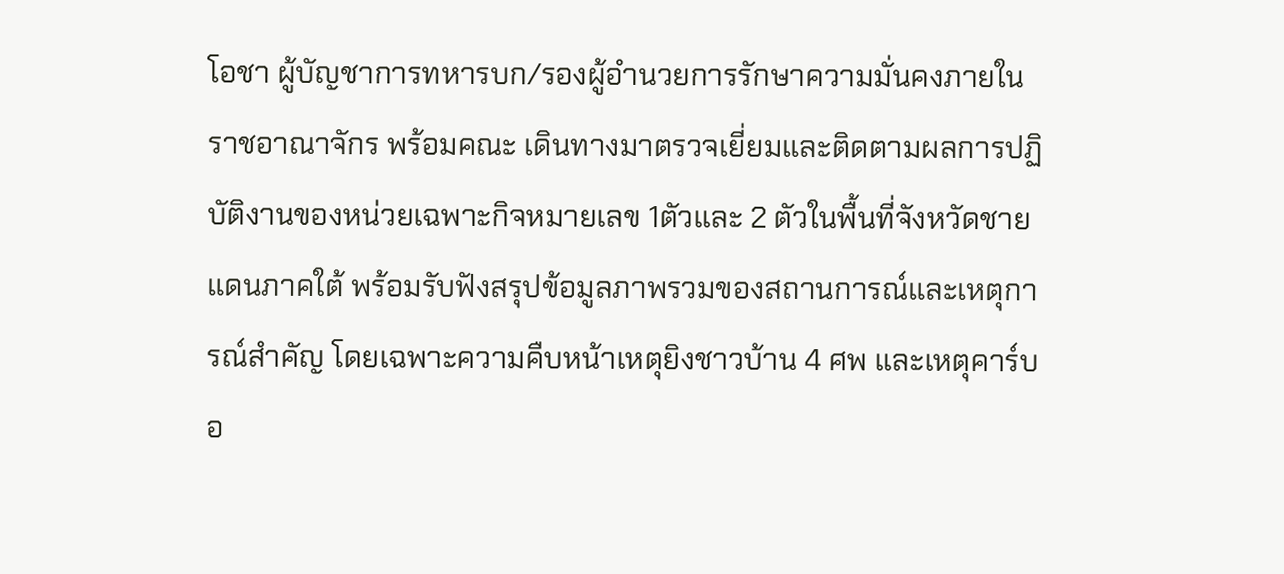โอชา ผู้บัญชาการทหารบก/รองผู้อำนวยการรักษาความมั่นคงภายในราชอาณาจักร พร้อมคณะ เดินทางมาตรวจเยี่ยมและติดตามผลการปฏิบัติงานของหน่วยเฉพาะกิจหมายเลข 1ตัวและ 2 ตัวในพื้นที่จังหวัดชายแดนภาคใต้ พร้อมรับฟังสรุปข้อมูลภาพรวมของสถานการณ์และเหตุการณ์สำคัญ โดยเฉพาะความคืบหน้าเหตุยิงชาวบ้าน 4 ศพ และเหตุคาร์บอ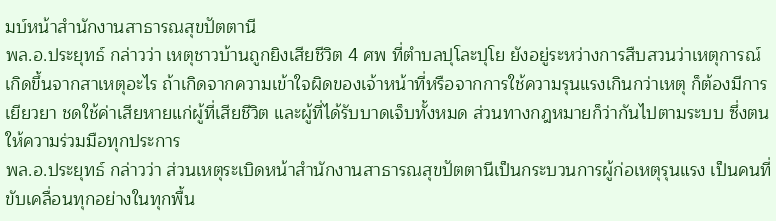มบ์หน้าสำนักงานสาธารณสุขปัตตานี
พล.อ.ประยุทธ์ กล่าวว่า เหตุชาวบ้านถูกยิงเสียชีวิต 4 ศพ ที่ตำบลปุโละปุโย ยังอยู่ระหว่างการสืบสวนว่าเหตุการณ์เกิดขึ้นจากสาเหตุอะไร ถ้าเกิดจากความเข้าใจผิดของเจ้าหน้าที่หรือจากการใช้ความรุนแรงเกินกว่าเหตุ ก็ต้องมีการเยียวยา ชดใช้ค่าเสียหายแก่ผู้ที่เสียชีวิต และผู้ที่ได้รับบาดเจ็บทั้งหมด ส่วนทางกฎหมายก็ว่ากันไปตามระบบ ซึ่งตนให้ความร่วมมือทุกประการ
พล.อ.ประยุทธ์ กล่าวว่า ส่วนเหตุระเบิดหน้าสำนักงานสาธารณสุขปัตตานีเป็นกระบวนการผู้ก่อเหตุรุนแรง เป็นคนที่ขับเคลื่อนทุกอย่างในทุกพื้น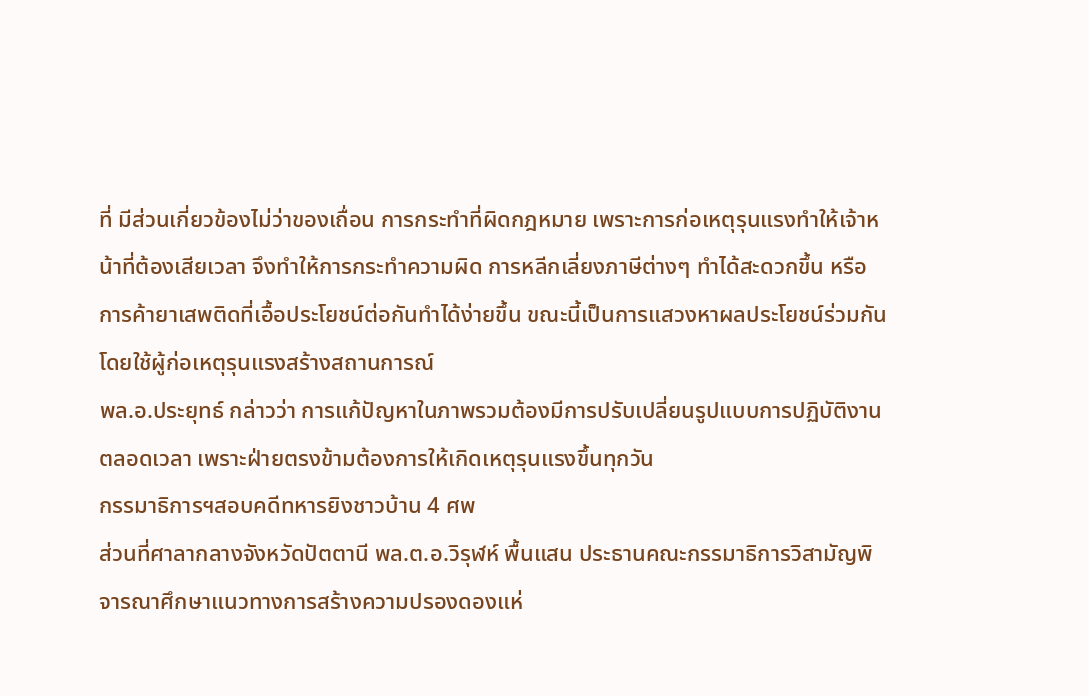ที่ มีส่วนเกี่ยวข้องไม่ว่าของเถื่อน การกระทำที่ผิดกฎหมาย เพราะการก่อเหตุรุนแรงทำให้เจ้าหน้าที่ต้องเสียเวลา จึงทำให้การกระทำความผิด การหลีกเลี่ยงภาษีต่างๆ ทำได้สะดวกขึ้น หรือการค้ายาเสพติดที่เอื้อประโยชน์ต่อกันทำได้ง่ายขึ้น ขณะนี้เป็นการแสวงหาผลประโยชน์ร่วมกัน โดยใช้ผู้ก่อเหตุรุนแรงสร้างสถานการณ์
พล.อ.ประยุทธ์ กล่าวว่า การแก้ปัญหาในภาพรวมต้องมีการปรับเปลี่ยนรูปแบบการปฏิบัติงานตลอดเวลา เพราะฝ่ายตรงข้ามต้องการให้เกิดเหตุรุนแรงขึ้นทุกวัน
กรรมาธิการฯสอบคดีทหารยิงชาวบ้าน 4 ศพ
ส่วนที่ศาลากลางจังหวัดปัตตานี พล.ต.อ.วิรุฬห์ พื้นแสน ประธานคณะกรรมาธิการวิสามัญพิจารณาศึกษาแนวทางการสร้างความปรองดองแห่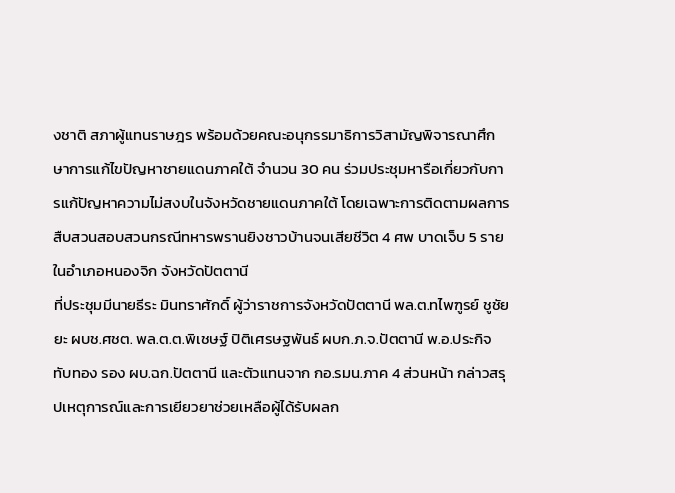งชาติ สภาผู้แทนราษฎร พร้อมด้วยคณะอนุกรรมาธิการวิสามัญพิจารณาศึกษาการแก้ไขปัญหาชายแดนภาคใต้ จำนวน 30 คน ร่วมประชุมหารือเกี่ยวกับการแก้ปัญหาความไม่สงบในจังหวัดชายแดนภาคใต้ โดยเฉพาะการติดตามผลการสืบสวนสอบสวนกรณีทหารพรานยิงชาวบ้านจนเสียชีวิต 4 ศพ บาดเจ็บ 5 ราย ในอำเภอหนองจิก จังหวัดปัตตานี
ที่ประชุมมีนายธีระ มินทราศักดิ์ ผู้ว่าราชการจังหวัดปัตตานี พล.ต.ทไพฑูรย์ ชูชัยยะ ผบช.ศชต. พล.ต.ต.พิเชษฐ์ ปิติเศรษฐพันธ์ ผบก.ภ.จ.ปัตตานี พ.อ.ประกิจ ทับทอง รอง ผบ.ฉก.ปัตตานี และตัวแทนจาก กอ.รมน.ภาค 4 ส่วนหน้า กล่าวสรุปเหตุการณ์และการเยียวยาช่วยเหลือผู้ได้รับผลก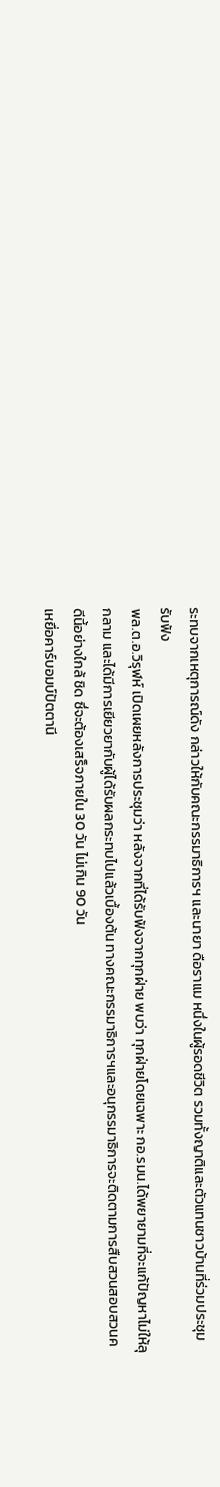ระทบจากเหตุการณ์ดัง กล่าวให้กับคณะกรรมาธิการฯ และนายา ดือราแม หนึ่งในผู้รอดชีวิต รวมทั้งญาติและตัวแทนชาวบ้านที่ร่วมประชุมรับฟัง
พล.ต.อ.วิรุฬห์ เปิดเผยหลังการประชุมว่า หลังจากที่ได้รับฟังจากทุกฝ่าย พบว่า ทุกฝ่ายโดยเฉพาะ กอ.รมน.ได้พยายามที่จะแก้ปัญหาไม่ให้ลุกลาม และได้มีการเยียวยากับผู้ได้รับผลกระทบไปแล้วเบื้องต้น ทางคณะกรรมาธิการฯและอนุกรรมาธิการจะติดตามการสืบสวนสอบสวนคดีนี้อย่างใกล้ ชิด ซึ่จะต้องเสร็จภายใน 30 วัน ไม่เกิน 90 วัน
เหยื่อคาร์บอมบ์ปัตตานี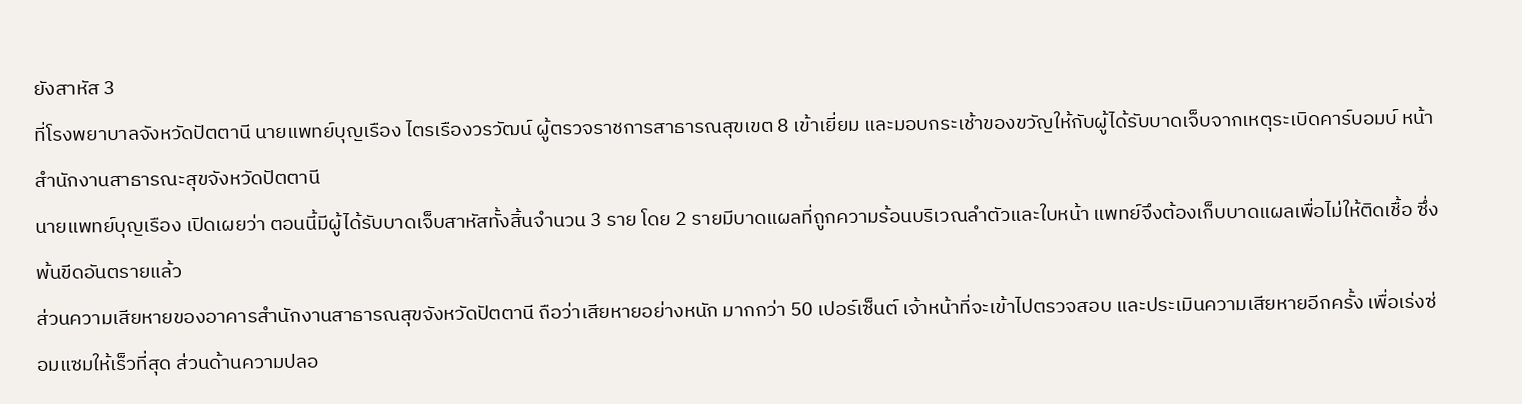ยังสาหัส 3
ที่โรงพยาบาลจังหวัดปัตตานี นายแพทย์บุญเรือง ไตรเรืองวรวัฒน์ ผู้ตรวจราชการสาธารณสุขเขต 8 เข้าเยี่ยม และมอบกระเช้าของขวัญให้กับผู้ได้รับบาดเจ็บจากเหตุระเบิดคาร์บอมบ์ หน้าสำนักงานสาธารณะสุขจังหวัดปัตตานี
นายแพทย์บุญเรือง เปิดเผยว่า ตอนนี้มีผู้ได้รับบาดเจ็บสาหัสทั้งสิ้นจำนวน 3 ราย โดย 2 รายมีบาดแผลที่ถูกความร้อนบริเวณลำตัวและใบหน้า แพทย์จึงต้องเก็บบาดแผลเพื่อไม่ให้ติดเชื้อ ซึ่งพ้นขีดอันตรายแล้ว
ส่วนความเสียหายของอาคารสำนักงานสาธารณสุขจังหวัดปัตตานี ถือว่าเสียหายอย่างหนัก มากกว่า 50 เปอร์เซ็นต์ เจ้าหน้าที่จะเข้าไปตรวจสอบ และประเมินความเสียหายอีกครั้ง เพื่อเร่งซ่อมแซมให้เร็วที่สุด ส่วนด้านความปลอ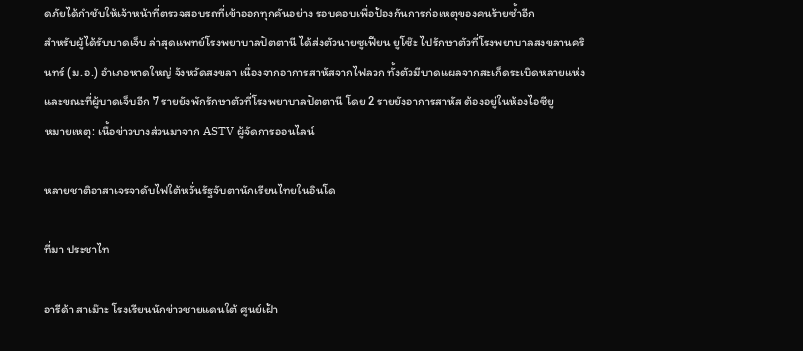ดภัยได้กำชับให้เจ้าหน้าที่ตรวจสอบรถที่เข้าออกทุกคันอย่าง รอบคอบเพื่อป้องกันการก่อเหตุของคนร้ายซ้ำอีก
สำหรับผู้ได้รับบาดเจ็บ ล่าสุดแพทย์โรงพยาบาลปัตตานี ได้ส่งตัวนายซูเฟียน ยูโซ๊ะ ไปรักษาตัวที่โรงพยาบาลสงขลานครินทร์ (ม.อ.) อำเภอหาดใหญ่ จังหวัดสงขลา เนื่องจากอาการสาหัสจากไฟลวก ทั้งตัวมีบาดแผลจากสะเก็ดระเบิดหลายแห่ง และขณะที่ผู้บาดเจ็บอีก 7 รายยังพักรักษาตัวที่โรงพยาบาลปัตตานี โดย 2 รายยังอาการสาหัส ต้องอยู่ในห้องไอซียู
หมายเหตุ: เนื้อข่าวบางส่วนมาจาก ASTV ผู้จัดการออนไลน์

หลายชาติอาสาเจรจาดับไฟใต้หวั่นรัฐจับตานักเรียนไทยในอินโด

ที่มา ประชาไท

อารีด้า สาเม๊าะ โรงเรียนนักข่าวชายแดนใต้ ศูนย์เฝ้า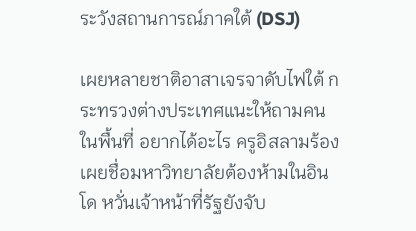ระวังสถานการณ์ภาคใต้ (DSJ)

เผยหลายชาติอาสาเจรจาดับไฟใต้ กระทรวงต่างประเทศแนะให้ถามคนในพื้นที่ อยากได้อะไร ครูอิสลามร้องเผยชื่อมหาวิทยาลัยต้องห้ามในอินโด หวั่นเจ้าหน้าที่รัฐยังจับ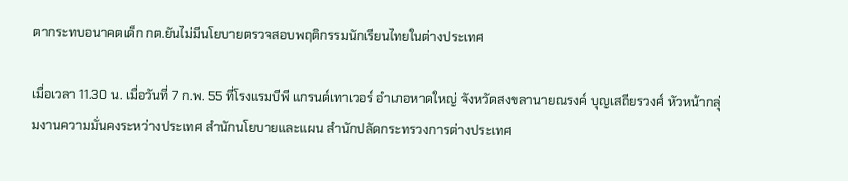ตากระทบอนาคตเด็ก กต.ยันไม่มีนโยบายตรวจสอบพฤติกรรมนักเรียนไทยในต่างประเทศ

เมื่อเวลา 11.30 น. เมื่อวันที่ 7 ก.พ. 55 ที่โรงแรมบีพี แกรนด์เทาเวอร์ อำเภอหาดใหญ่ จังหวัดสงขลานายณรงค์ บุญเสถียรวงศ์ หัวหน้ากลุ่มงานความมั่นคงระหว่างประเทศ สำนักนโยบายและแผน สำนักปลัดกระทรวงการต่างประเทศ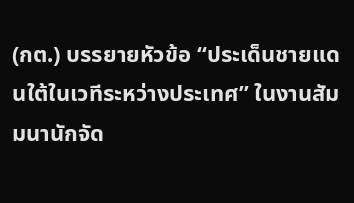(กต.) บรรยายหัวข้อ “ประเด็นชายแดนใต้ในเวทีระหว่างประเทศ” ในงานสัมมนานักจัด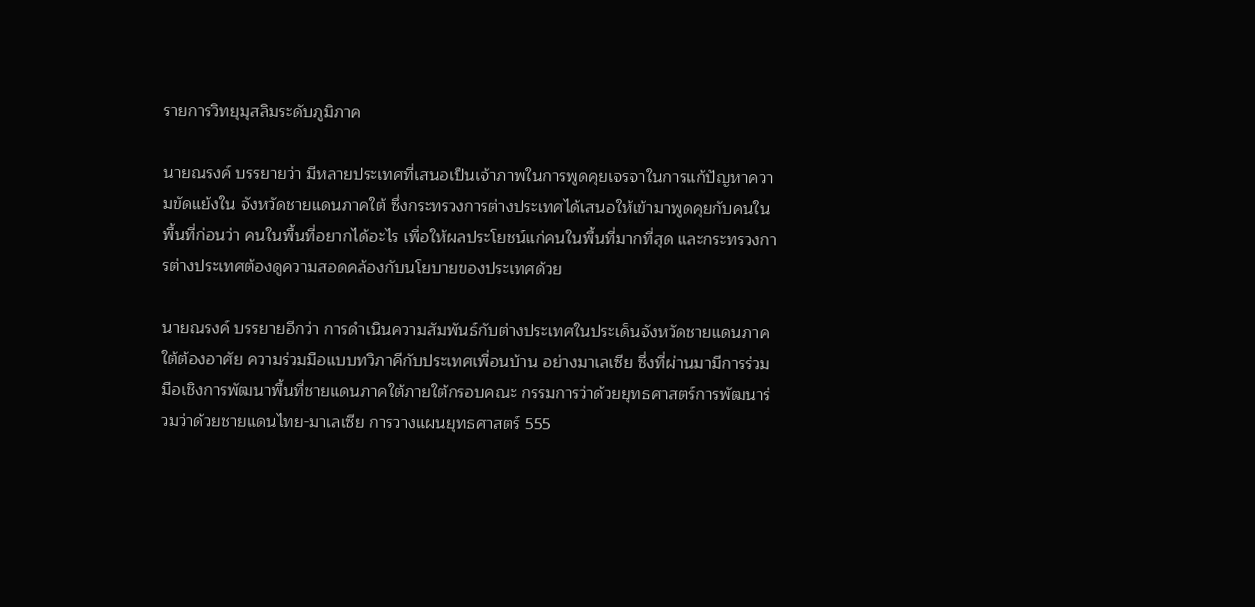รายการวิทยุมุสลิมระดับภูมิภาค

นายณรงค์ บรรยายว่า มีหลายประเทศที่เสนอเป็นเจ้าภาพในการพูดคุยเจรจาในการแก้ปัญหาความขัดแย้งใน จังหวัดชายแดนภาคใต้ ซึ่งกระทรวงการต่างประเทศได้เสนอให้เข้ามาพูดคุยกับคนในพื้นที่ก่อนว่า คนในพื้นที่อยากได้อะไร เพื่อให้ผลประโยชน์แก่คนในพื้นที่มากที่สุด และกระทรวงการต่างประเทศต้องดูความสอดคล้องกับนโยบายของประเทศด้วย

นายณรงค์ บรรยายอีกว่า การดำเนินความสัมพันธ์กับต่างประเทศในประเด็นจังหวัดชายแดนภาคใต้ต้องอาศัย ความร่วมมือแบบทวิภาคีกับประเทศเพื่อนบ้าน อย่างมาเลเซีย ซึ่งที่ผ่านมามีการร่วมมือเชิงการพัฒนาพื้นที่ชายแดนภาคใต้ภายใต้กรอบคณะ กรรมการว่าด้วยยุทธศาสตร์การพัฒนาร่วมว่าด้วยชายแดนไทย-มาเลเซีย การวางแผนยุทธศาสตร์ 555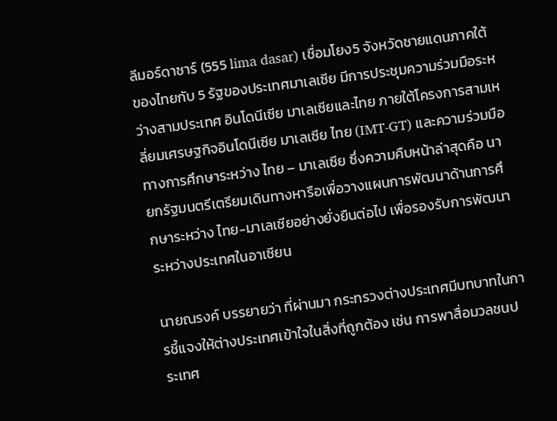ลีมอร์ดาซาร์ (555 lima dasar) เชื่อมโยง5 จังหวัดชายแดนภาคใต้ของไทยกับ 5 รัฐของประเทศมาเลเซีย มีการประชุมความร่วมมือระหว่างสามประเทศ อินโดนีเซีย มาเลเซียและไทย ภายใต้โครงการสามเหลี่ยมเศรษฐกิจอินโดนีเซีย มาเลเซีย ไทย (IMT-GT) และความร่วมมือทางการศึกษาระหว่าง ไทย – มาเลเซีย ซึ่งความคืบหน้าล่าสุดคือ นายกรัฐมนตรีเตรียมเดินทางหารือเพื่อวางแผนการพัฒนาด้านการศึกษาระหว่าง ไทย-มาเลเซียอย่างยั่งยืนต่อไป เพื่อรองรับการพัฒนาระหว่างประเทศในอาเซียน

นายณรงค์ บรรยายว่า ที่ผ่านมา กระทรวงต่างประเทศมีบทบาทในการชี้แจงให้ต่างประเทศเข้าใจในสิ่งที่ถูกต้อง เช่น การพาสื่อมวลชนประเทศ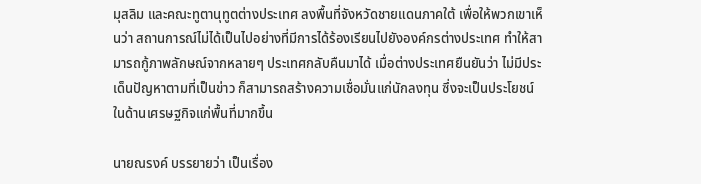มุสลิม และคณะทูตานุทูตต่างประเทศ ลงพื้นที่จังหวัดชายแดนภาคใต้ เพื่อให้พวกเขาเห็นว่า สถานการณ์ไม่ได้เป็นไปอย่างที่มีการได้ร้องเรียนไปยังองค์กรต่างประเทศ ทำให้สามารถกู้ภาพลักษณ์จากหลายๆ ประเทศกลับคืนมาได้ เมื่อต่างประเทศยืนยันว่า ไม่มีประเด็นปัญหาตามที่เป็นข่าว ก็สามารถสร้างความเชื่อมั่นแก่นักลงทุน ซึ่งจะเป็นประโยชน์ในด้านเศรษฐกิจแก่พื้นที่มากขึ้น

นายณรงค์ บรรยายว่า เป็นเรื่อง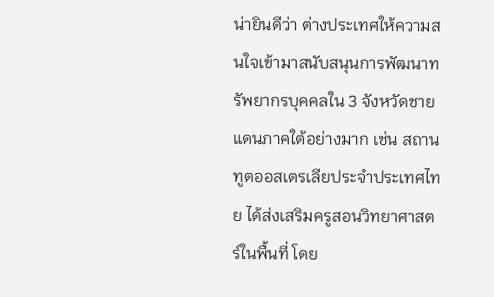น่ายินดีว่า ต่างประเทศให้ความสนใจเข้ามาสนับสนุนการพัฒนาทรัพยากรบุคคลใน 3 จังหวัดชายแดนภาคใต้อย่างมาก เช่น สถานทูตออสเตรเลียประจำประเทศไทย ได้ส่งเสริมครูสอนวิทยาศาสตร์ในพื้นที่ โดย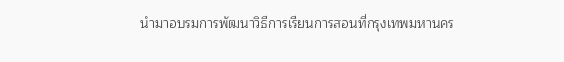นำมาอบรมการพัฒนาวิธีการเรียนการสอนที่กรุงเทพมหานคร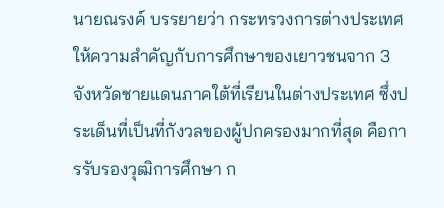นายณรงค์ บรรยายว่า กระทรวงการต่างประเทศให้ความสำคัญกับการศึกษาของเยาวชนจาก 3 จังหวัดชายแดนภาคใต้ที่เรียนในต่างประเทศ ซึ่งประเด็นที่เป็นที่กังวลของผู้ปกครองมากที่สุด คือการรับรองวุฒิการศึกษา ก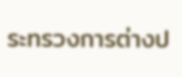ระทรวงการต่างป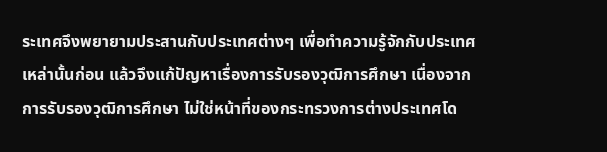ระเทศจึงพยายามประสานกับประเทศต่างๆ เพื่อทำความรู้จักกับประเทศเหล่านั้นก่อน แล้วจึงแก้ปัญหาเรื่องการรับรองวุฒิการศึกษา เนื่องจากการรับรองวุฒิการศึกษา ไม่ใช่หน้าที่ของกระทรวงการต่างประเทศโด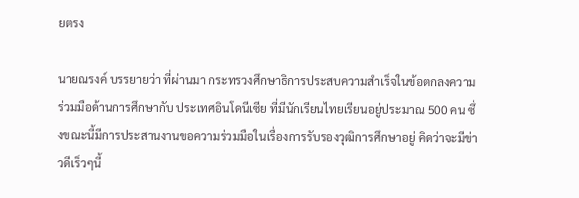ยตรง

นายณรงค์ บรรยายว่า ที่ผ่านมา กระทรวงศึกษาธิการประสบความสำเร็จในข้อตกลงความร่วมมือด้านการศึกษากับ ประเทศอินโดนีเซีย ที่มีนักเรียนไทยเรียนอยู่ประมาณ 500 คน ซึ่งขณะนี้มีการประสานงานขอความร่วมมือในเรื่องการรับรองวุฒิการศึกษาอยู่ คิดว่าจะมีข่าวดีเร็วๆนี้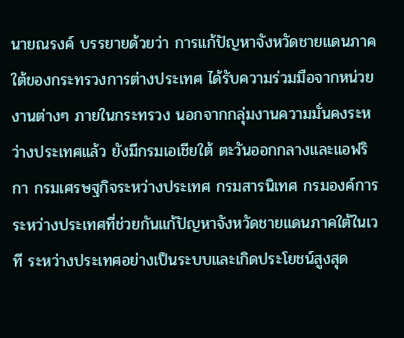นายณรงค์ บรรยายด้วยว่า การแก้ปัญหาจังหวัดชายแดนภาคใต้ของกระทรวงการต่างประเทศ ได้รับความร่วมมือจากหน่วยงานต่างๆ ภายในกระทรวง นอกจากกลุ่มงานความมั่นคงระหว่างประเทศแล้ว ยังมีกรมเอเชียใต้ ตะวันออกกลางและแอฟริกา กรมเศรษฐกิจระหว่างประเทศ กรมสารนิเทศ กรมองค์การระหว่างประเทศที่ช่วยกันแก้ปัญหาจังหวัดชายแดนภาคใต้ในเวที ระหว่างประเทศอย่างเป็นระบบและเกิดประโยชน์สูงสุด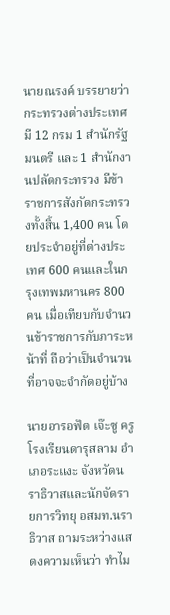นายณรงค์ บรรยายว่า กระทรวงต่างประเทศมี 12 กรม 1 สำนักรัฐมนตรี และ 1 สำนักงานปลัดกระทรวง มีข้าราชการสังกัดกระทรวงทั้งสิ้น 1,400 คน โดยประจำอยู่ที่ต่างประเทศ 600 คนและในกรุงเทพมหานคร 800 คน เมื่อเทียบกับจำนวนข้าราชการกับภาระหน้าที่ ถือว่าเป็นจำนวนที่อาจจะจำกัดอยู่บ้าง

นายอารอฟัต เจ๊ะซู ครูโรงเรียนดารุสลาม อำเภอระแงะ จังหวัดนราธิวาสและนักจัดรายการวิทยุ อสมท.นราธิวาส ถามระหว่างแสดงความเห็นว่า ทำไม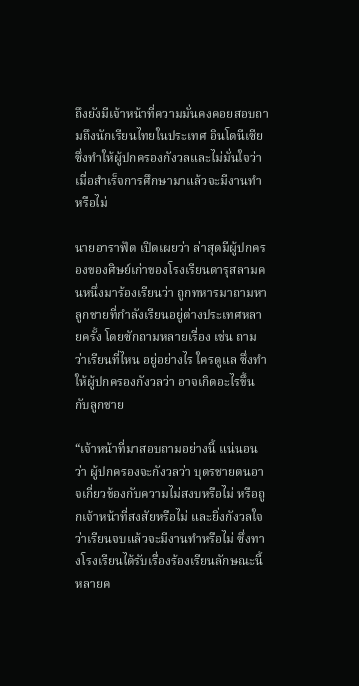ถึงยังมีเจ้าหน้าที่ความมั่นคงคอยสอบถามถึงนักเรียนไทยในประเทศ อินโดนีเซีย ซึ่งทำให้ผู้ปกครองกังวลและไม่มั่นใจว่า เมื่อสำเร็จการศึกษามาแล้วจะมีงานทำหรือไม่

นายอาราฟัต เปิดเผยว่า ล่าสุดมีผู้ปกครองของศิษย์เก่าของโรงเรียนดารุสลามคนหนึ่งมาร้องเรียนว่า ถูกทหารมาถามหาลูกชายที่กำลังเรียนอยู่ต่างประเทศหลายครั้ง โดยซักถามหลายเรื่อง เช่น ถามว่าเรียนที่ไหน อยู่อย่างไร ใครดูแล ซึ่งทำให้ผู้ปกครองกังวลว่า อาจเกิดอะไรขึ้นกับลูกชาย

“เจ้าหน้าที่มาสอบถามอย่างนี้ แน่นอนว่า ผู้ปกครองจะกังวลว่า บุตรชายตนอาจเกี่ยวข้องกับความไม่สงบหรือไม่ หรือถูกเจ้าหน้าที่สงสัยหรือไม่ และยิ่งกังวลใจว่าเรียนจบแล้วจะมีงานทำหรือไม่ ซึ่งทางโรงเรียนได้รับเรื่องร้องเรียนลักษณะนี้หลายค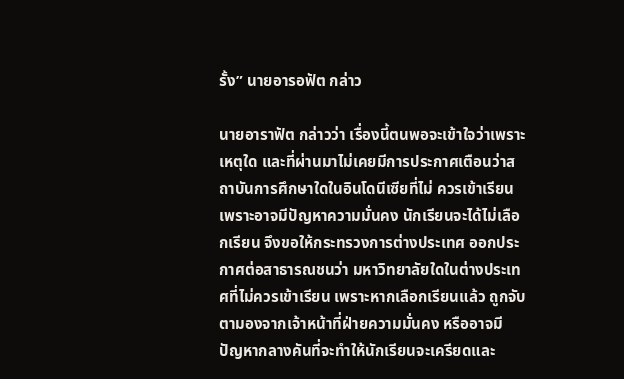รั้ง” นายอารอฟัต กล่าว

นายอาราฟัต กล่าวว่า เรื่องนี้ตนพอจะเข้าใจว่าเพราะเหตุใด และที่ผ่านมาไม่เคยมีการประกาศเตือนว่าสถาบันการศึกษาใดในอินโดนีเซียที่ไม่ ควรเข้าเรียน เพราะอาจมีปัญหาความมั่นคง นักเรียนจะได้ไม่เลือกเรียน จึงขอให้กระทรวงการต่างประเทศ ออกประกาศต่อสาธารณชนว่า มหาวิทยาลัยใดในต่างประเทศที่ไม่ควรเข้าเรียน เพราะหากเลือกเรียนแล้ว ถูกจับตามองจากเจ้าหน้าที่ฝ่ายความมั่นคง หรืออาจมีปัญหากลางคันที่จะทำให้นักเรียนจะเครียดและ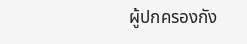ผู้ปกครองกัง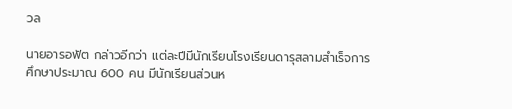วล

นายอารอฟัต กล่าวอีกว่า แต่ละปีมีนักเรียนโรงเรียนดารุสลามสำเร็จการศึกษาประมาณ 600 คน มีนักเรียนส่วนห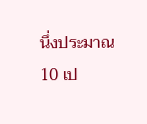นึ่งประมาณ 10 เป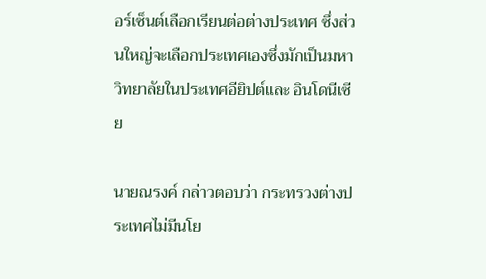อร์เซ็นต์เลือกเรียนต่อต่างประเทศ ซึ่งส่วนใหญ่จะเลือกประเทศเองซึ่งมักเป็นมหาวิทยาลัยในประเทศอียิปต์และ อินโดนีเซีย

นายณรงค์ กล่าวตอบว่า กระทรวงต่างประเทศไม่มีนโย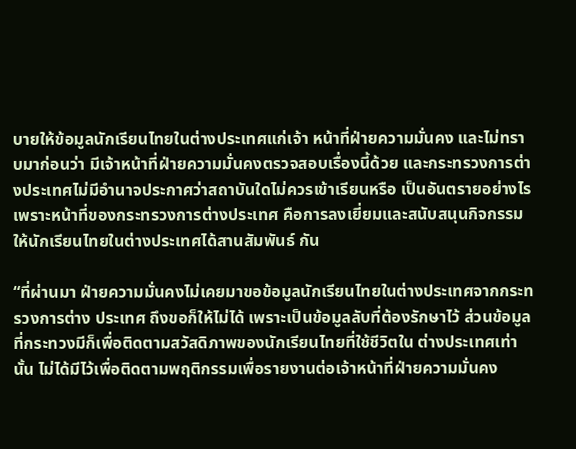บายให้ข้อมูลนักเรียนไทยในต่างประเทศแก่เจ้า หน้าที่ฝ่ายความมั่นคง และไม่ทราบมาก่อนว่า มีเจ้าหน้าที่ฝ่ายความมั่นคงตรวจสอบเรื่องนี้ด้วย และกระทรวงการต่างประเทศไม่มีอำนาจประกาศว่าสถาบันใดไม่ควรเข้าเรียนหรือ เป็นอันตรายอย่างไร เพราะหน้าที่ของกระทรวงการต่างประเทศ คือการลงเยี่ยมและสนับสนุนกิจกรรมให้นักเรียนไทยในต่างประเทศได้สานสัมพันธ์ กัน

“ที่ผ่านมา ฝ่ายความมั่นคงไม่เคยมาขอข้อมูลนักเรียนไทยในต่างประเทศจากกระทรวงการต่าง ประเทศ ถึงขอก็ให้ไม่ได้ เพราะเป็นข้อมูลลับที่ต้องรักษาไว้ ส่วนข้อมูลที่กระทวงมีก็เพื่อติดตามสวัสดิภาพของนักเรียนไทยที่ใช้ชีวิตใน ต่างประเทศเท่านั้น ไม่ได้มีไว้เพื่อติดตามพฤติกรรมเพื่อรายงานต่อเจ้าหน้าที่ฝ่ายความมั่นคง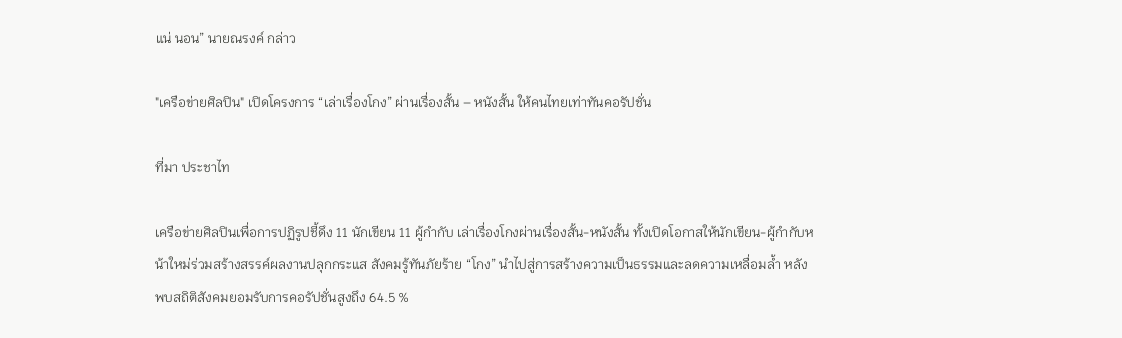แน่ นอน” นายณรงค์ กล่าว

"เครือข่ายศิลปิน" เปิดโครงการ “เล่าเรื่องโกง” ผ่านเรื่องสั้น – หนังสั้น ให้คนไทยเท่าทันคอรัปชั่น

ที่มา ประชาไท

เครือข่ายศิลปินเพื่อการปฏิรูปชี้ดึง 11 นักเขียน 11 ผู้กำกับ เล่าเรื่องโกงผ่านเรื่องสั้น-หนังสั้น ทั้งเปิดโอกาสให้นักเขียน-ผู้กำกับหน้าใหม่ร่วมสร้างสรรค์ผลงานปลุกกระแส สังคมรู้ทันภัยร้าย “โกง” นำไปสู่การสร้างความเป็นธรรมและลดความเหลื่อมล้ำ หลังพบสถิติสังคมยอมรับการคอรัปชั่นสูงถึง 64.5 %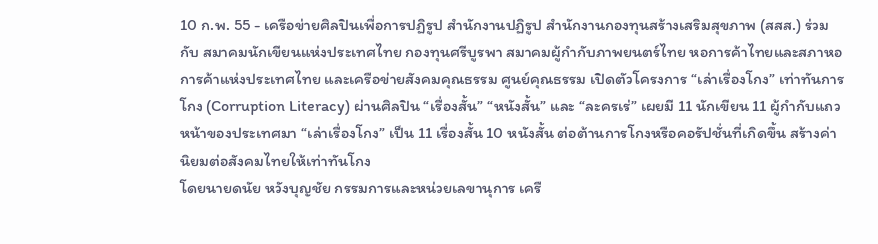10 ก.พ. 55 - เครือข่ายศิลปินเพื่อการปฏิรูป สำนักงานปฏิรูป สำนักงานกองทุนสร้างเสริมสุขภาพ (สสส.) ร่วมกับ สมาคมนักเขียนแห่งประเทศไทย กองทุนศรีบูรพา สมาคมผู้กำกับภาพยนตร์ไทย หอการค้าไทยและสภาหอการค้าแห่งประเทศไทย และเครือข่ายสังคมคุณธรรม ศูนย์คุณธรรม เปิดตัวโครงการ “เล่าเรื่องโกง” เท่าทันการโกง (Corruption Literacy) ผ่านศิลปิน “เรื่องสั้น” “หนังสั้น” และ “ละครเร่” เผยมี 11 นักเขียน 11 ผู้กำกับแถวหน้าของประเทศมา “เล่าเรื่องโกง” เป็น 11 เรื่องสั้น 10 หนังสั้น ต่อต้านการโกงหรือคอรัปชั่นที่เกิดขึ้น สร้างค่านิยมต่อสังคมไทยให้เท่าทันโกง
โดยนายดนัย หวังบุญชัย กรรมการและหน่วยเลขานุการ เครื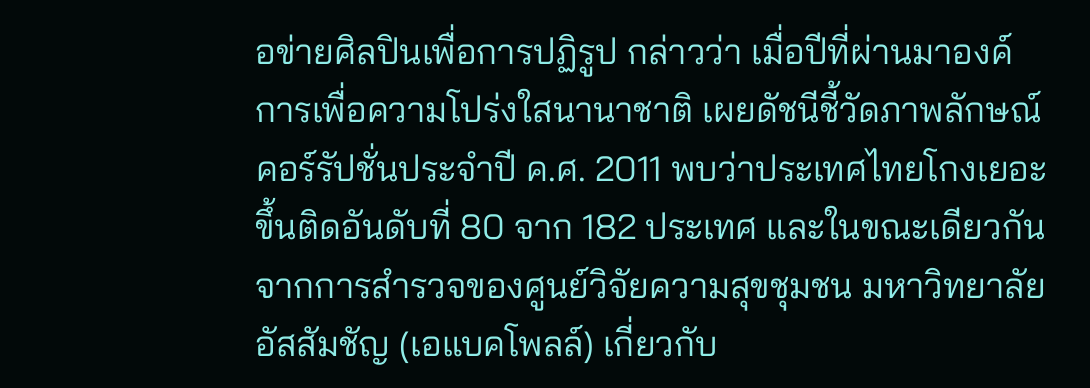อข่ายศิลปินเพื่อการปฏิรูป กล่าวว่า เมื่อปีที่ผ่านมาองค์การเพื่อความโปร่งใสนานาชาติ เผยดัชนีชี้วัดภาพลักษณ์คอร์รัปชั่นประจำปี ค.ศ. 2011 พบว่าประเทศไทยโกงเยอะขึ้นติดอันดับที่ 80 จาก 182 ประเทศ และในขณะเดียวกันจากการสำรวจของศูนย์วิจัยความสุขชุมชน มหาวิทยาลัยอัสสัมชัญ (เอแบคโพลล์) เกี่ยวกับ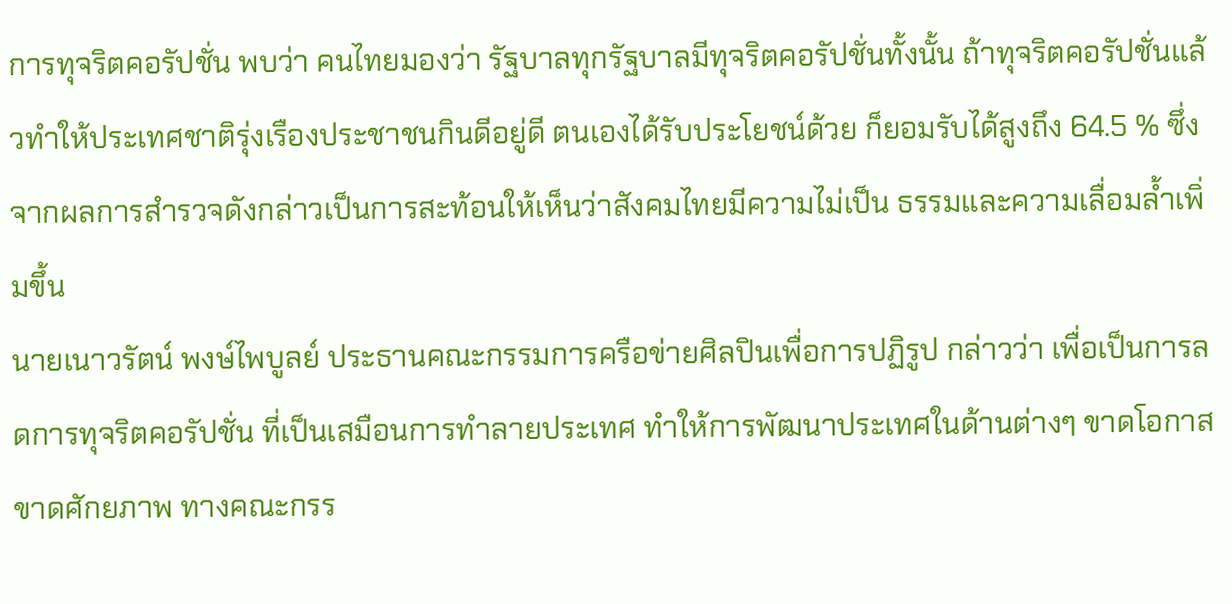การทุจริตคอรัปชั่น พบว่า คนไทยมองว่า รัฐบาลทุกรัฐบาลมีทุจริตคอรัปชั่นทั้งนั้น ถ้าทุจริตคอรัปชั่นแล้วทำให้ประเทศชาติรุ่งเรืองประชาชนกินดีอยู่ดี ตนเองได้รับประโยชน์ด้วย ก็ยอมรับได้สูงถึง 64.5 % ซึ่งจากผลการสำรวจดังกล่าวเป็นการสะท้อนให้เห็นว่าสังคมไทยมีความไม่เป็น ธรรมและความเลื่อมล้ำเพิ่มขึ้น
นายเนาวรัตน์ พงษ์ไพบูลย์ ประธานคณะกรรมการครือข่ายศิลปินเพื่อการปฏิรูป กล่าวว่า เพื่อเป็นการลดการทุจริตคอรัปชั่น ที่เป็นเสมือนการทำลายประเทศ ทำให้การพัฒนาประเทศในด้านต่างๆ ขาดโอกาส ขาดศักยภาพ ทางคณะกรร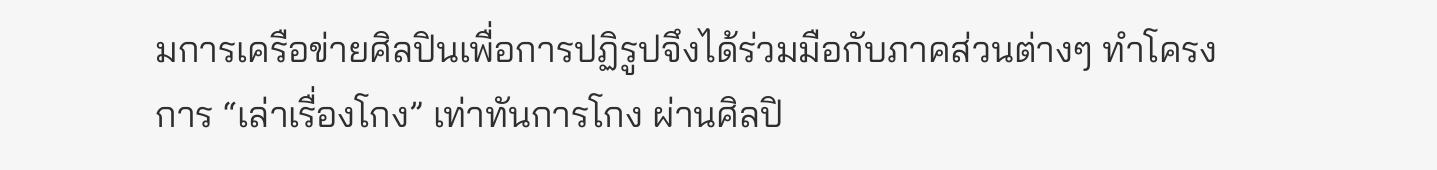มการเครือข่ายศิลปินเพื่อการปฏิรูปจึงได้ร่วมมือกับภาคส่วนต่างๆ ทำโครงการ “เล่าเรื่องโกง” เท่าทันการโกง ผ่านศิลปิ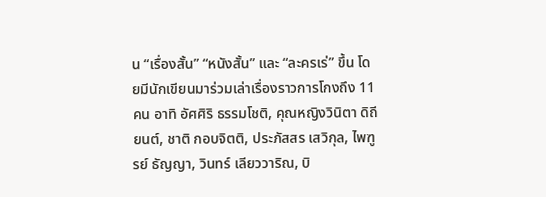น “เรื่องสั้น” “หนังสั้น” และ “ละครเร่” ขึ้น โดยมีนักเขียนมาร่วมเล่าเรื่องราวการโกงถึง 11 คน อาทิ อัศศิริ ธรรมโชติ, คุณหญิงวินิตา ดิถียนต์, ชาติ กอบจิตติ, ประภัสสร เสวิกุล, ไพฑูรย์ ธัญญา, วินทร์ เลียววาริณ, บิ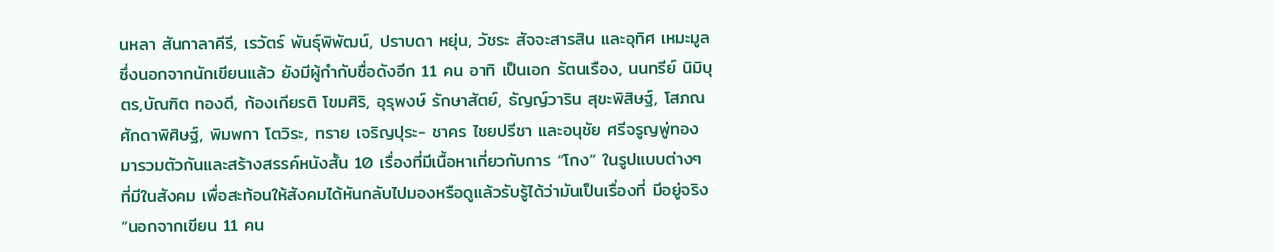นหลา สันกาลาคีรี, เรวัตร์ พันธุ์พิพัฒน์, ปราบดา หยุ่น, วัชระ สัจจะสารสิน และอุทิศ เหมะมูล ซึ่งนอกจากนักเขียนแล้ว ยังมีผู้กำกับชื่อดังอีก 11 คน อาทิ เป็นเอก รัตนเรือง, นนทรีย์ นิมิบุตร,บัณฑิต ทองดี, ก้องเกียรติ โขมศิริ, อุรุพงษ์ รักษาสัตย์, ธัญญ์วาริน สุขะพิสิษฐ์, โสภณ ศักดาพิศิษฐ์, พิมพกา โตวิระ, ทราย เจริญปุระ- ชาคร ไชยปรีชา และอนุชัย ศรีจรูญพู่ทอง มารวมตัวกันและสร้างสรรค์หนังสั้น 10 เรื่องที่มีเนื้อหาเกี่ยวกับการ “โกง” ในรูปแบบต่างๆ ที่มีในสังคม เพื่อสะท้อนให้สังคมได้หันกลับไปมองหรือดูแล้วรับรู้ได้ว่ามันเป็นเรื่องที่ มีอยู่จริง
“นอกจากเขียน 11 คน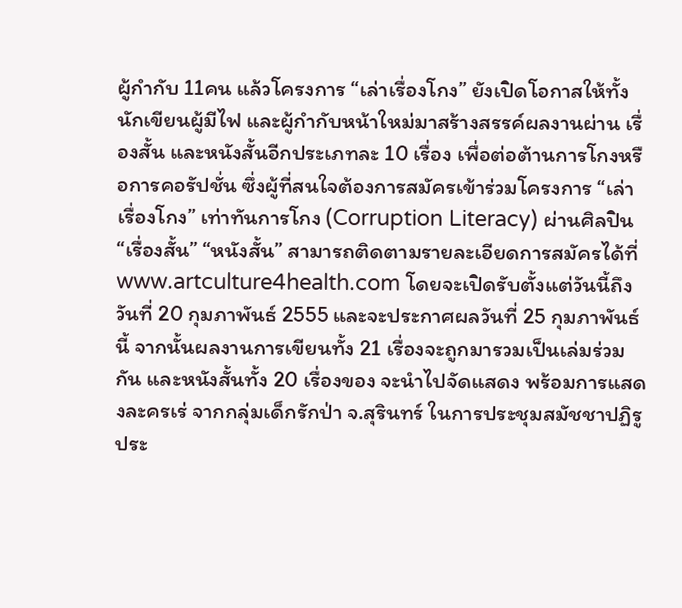ผู้กำกับ 11คน แล้วโครงการ “เล่าเรื่องโกง” ยังเปิดโอกาสให้ทั้งนักเขียนผู้มีไฟ และผู้กำกับหน้าใหม่มาสร้างสรรค์ผลงานผ่าน เรื่องสั้น และหนังสั้นอีกประเภทละ 10 เรื่อง เพื่อต่อต้านการโกงหรือการคอรัปชั่น ซึ่งผู้ที่สนใจต้องการสมัครเข้าร่วมโครงการ “เล่าเรื่องโกง” เท่าทันการโกง (Corruption Literacy) ผ่านศิลปิน “เรื่องสั้น” “หนังสั้น” สามารถติดตามรายละเอียดการสมัครได้ที่ www.artculture4health.com โดยจะเปิดรับตั้งแต่วันนี้ถึงวันที่ 20 กุมภาพันธ์ 2555 และจะประกาศผลวันที่ 25 กุมภาพันธ์ นี้ จากนั้นผลงานการเขียนทั้ง 21 เรื่องจะถูกมารวมเป็นเล่มร่วมกัน และหนังสั้นทั้ง 20 เรื่องของ จะนำไปจัดแสดง พร้อมการแสดงละครเร่ จากกลุ่มเด็กรักป่า จ.สุรินทร์ ในการประชุมสมัชชาปฏิรูประ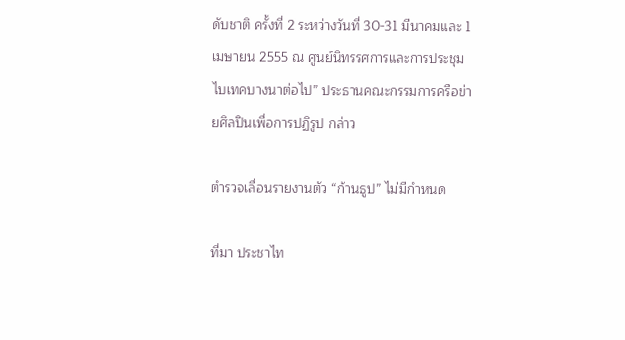ดับชาติ ครั้งที่ 2 ระหว่างวันที่ 30-31 มีนาคมและ 1 เมษายน 2555 ณ ศูนย์นิทรรศการและการประชุมไบเทคบางนาต่อไป” ประธานคณะกรรมการครือข่ายศิลปินเพื่อการปฏิรูป กล่าว

ตำรวจเลื่อนรายงานตัว “ก้านธูป” ไม่มีกำหนด

ที่มา ประชาไท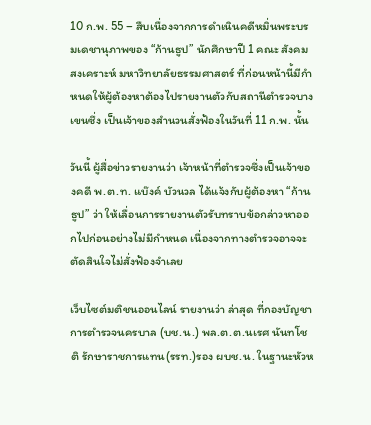10 ก.พ. 55 – สืบเนื่องจากการดำเนินคดีหมิ่นพระบรมเดชานุภาพของ “ก้านธูป” นักศึกษาปี 1 คณะ สังคมสงเคราะห์ มหาวิทยาลัยธรรมศาสตร์ ที่ก่อนหน้านี้มีกำหนดให้ผู้ต้องหาต้องไปรายงานตัวกับสถานีตำรวจบางเขนซึ่ง เป็นเจ้าของสำนวนสั่งฟ้องในวันที่ 11 ก.พ. นั้น

วันนี้ ผู้สื่อข่าวรายงานว่า เจ้าหน้าที่ตำรวจซึ่งเป็นเจ้าของคดี พ.ต.ท. แบ๊งค์ บัวนวล ได้แจ้งกับผู้ต้องหา “ก้านธูป” ว่า ให้เลื่อนการรายงานตัวรับทราบข้อกล่าวหาออกไปก่อนอย่างไม่มีกำหนด เนื่องจากทางตำรวจอาจจะตัดสินใจไม่สั่งฟ้องจำเลย

เว็บไซต์มติชนออนไลน์ รายงานว่า ล่าสุด ที่กองบัญชาการตำรวจนครบาล (บช.น.) พล.ต.ต.นเรศ นันทโชติ รักษาราชการแทน(รรท.)รอง ผบช.น. ในฐานะหัวห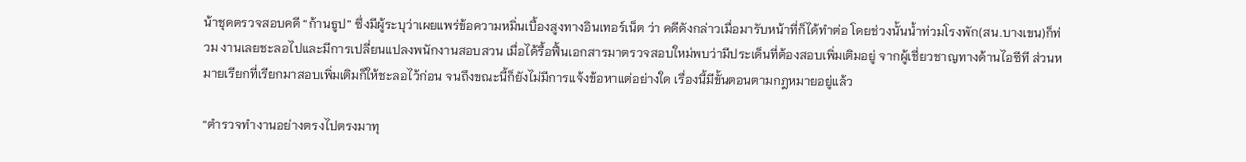น้าชุดตรวจสอบคดี “ก้านธูป” ซึ่งมีผู้ระบุว่าเผยแพร่ข้อความหมิ่นเบื้องสูงทางอินเทอร์เน็ต ว่า คดีดังกล่าวเมื่อมารับหน้าที่ก็ได้ทำต่อ โดยช่วงนั้นน้ำท่วมโรงพัก(สน.บางเขน)ก็ท่วม งานเลยชะลอไปและมีการเปลี่ยนแปลงพนักงานสอบสวน เมื่อได้รื้อฟื้นเอกสารมาตรวจสอบใหม่พบว่ามีประเด็นที่ต้องสอบเพิ่มเติมอยู่ จากผู้เชี่ยวชาญทางด้านไอซีที ส่วนหมายเรียกที่เรียกมาสอบเพิ่มเติมก็ให้ชะลอไว้ก่อน จนถึงขณะนี้ก็ยังไม่มีการแจ้งข้อหาแต่อย่างใด เรื่องนี้มีขั้นตอนตามกฎหมายอยู่แล้ว

“ตำรวจทำงานอย่างตรงไปตรงมาทุ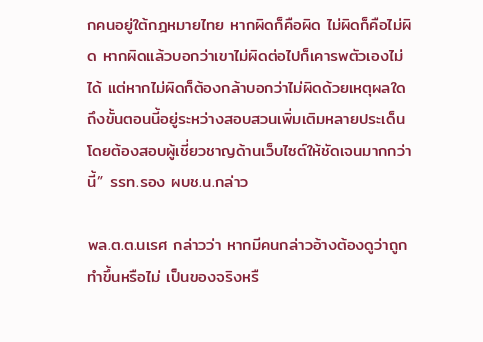กคนอยู่ใต้กฎหมายไทย หากผิดก็คือผิด ไม่ผิดก็คือไม่ผิด หากผิดแล้วบอกว่าเขาไม่ผิดต่อไปก็เคารพตัวเองไม่ได้ แต่หากไม่ผิดก็ต้องกล้าบอกว่าไม่ผิดด้วยเหตุผลใด ถึงขั้นตอนนี้อยู่ระหว่างสอบสวนเพิ่มเติมหลายประเด็น โดยต้องสอบผู้เชี่ยวชาญด้านเว็บไซต์ให้ชัดเจนมากกว่านี้” รรท.รอง ผบช.น.กล่าว

พล.ต.ต.นเรศ กล่าวว่า หากมีคนกล่าวอ้างต้องดูว่าถูกทำขึ้นหรือไม่ เป็นของจริงหรื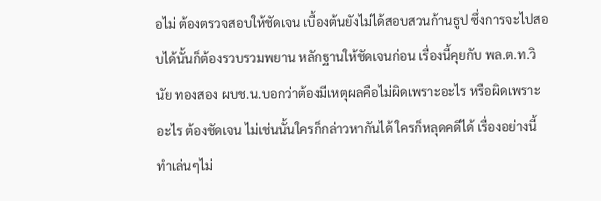อไม่ ต้องตรวจสอบให้ชัดเจน เบื้องต้นยังไม่ได้สอบสวนก้านธูป ซึ่งการจะไปสอบได้นั้นก็ต้องรวบรวมพยาน หลักฐานให้ชัดเจนก่อน เรื่องนี้คุยกับ พล.ต.ท.วินัย ทองสอง ผบช.น.บอกว่าต้องมีเหตุผลคือไม่ผิดเพราะอะไร หรือผิดเพราะอะไร ต้องชัดเจน ไม่เช่นนั้นใครก็กล่าวหากันได้ ใครก็หลุดคดีได้ เรื่องอย่างนี้ทำเล่นๆไม่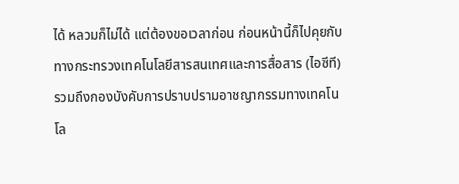ได้ หลวมก็ไม่ได้ แต่ต้องขอเวลาก่อน ก่อนหน้านี้ก็ไปคุยกับทางกระทรวงเทคโนโลยีสารสนเทศและการสื่อสาร (ไอซีที) รวมถึงกองบังคับการปราบปรามอาชญากรรมทางเทคโนโล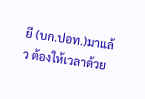ยี (บก.ปอท.)มาแล้ว ต้องให้เวลาด้วย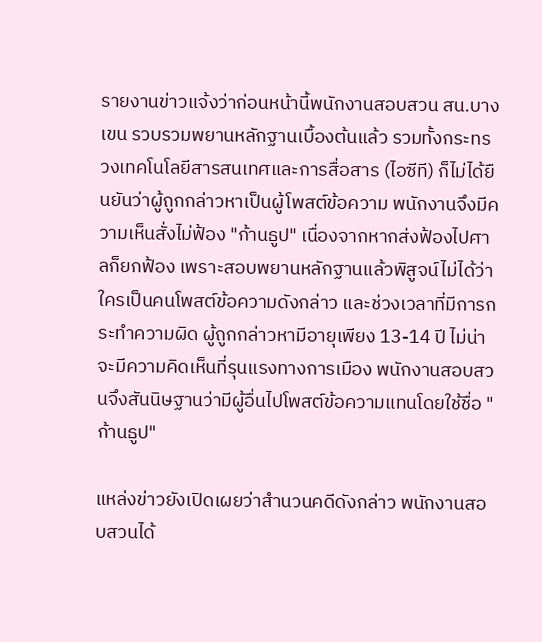รายงานข่าวแจ้งว่าก่อนหน้านี้พนักงานสอบสวน สน.บางเขน รวบรวมพยานหลักฐานเบื้องต้นแล้ว รวมทั้งกระทรวงเทคโนโลยีสารสนเทศและการสื่อสาร (ไอซีที) ก็ไม่ได้ยืนยันว่าผู้ถูกกล่าวหาเป็นผู้โพสต์ข้อความ พนักงานจึงมีความเห็นสั่งไม่ฟ้อง "ก้านธูป" เนื่องจากหากส่งฟ้องไปศาลก็ยกฟ้อง เพราะสอบพยานหลักฐานแล้วพิสูจน์ไม่ได้ว่าใครเป็นคนโพสต์ข้อความดังกล่าว และช่วงเวลาที่มีการกระทำความผิด ผู้ถูกกล่าวหามีอายุเพียง 13-14 ปี ไม่น่าจะมีความคิดเห็นที่รุนแรงทางการเมือง พนักงานสอบสวนจึงสันนิษฐานว่ามีผู้อื่นไปโพสต์ข้อความแทนโดยใช้ชื่อ "ก้านธูป"

แหล่งข่าวยังเปิดเผยว่าสำนวนคดีดังกล่าว พนักงานสอบสวนได้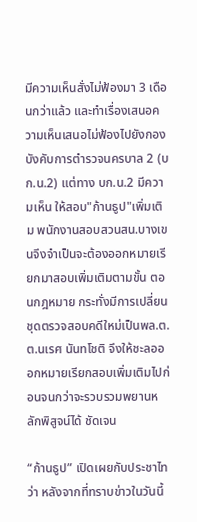มีความเห็นสั่งไม่ฟ้องมา 3 เดือนกว่าแล้ว และทำเรื่องเสนอความเห็นเสนอไม่ฟ้องไปยังกองบังคับการตำรวจนครบาล 2 (บก.น.2) แต่ทาง บก.น.2 มีความเห็น ให้สอบ"ก้านธูป"เพิ่มเติม พนักงานสอบสวนสน.บางเขนจึงจำเป็นจะต้องออกหมายเรียกมาสอบเพิ่มเติมตามขั้น ตอนกฎหมาย กระทั่งมีการเปลี่ยนชุดตรวจสอบคดีใหม่เป็นพล.ต.ต.นเรศ นันทโชติ จึงให้ชะลอออกหมายเรียกสอบเพิ่มเติมไปก่อนจนกว่าจะรวบรวมพยานหลักพิสูจน์ได้ ชัดเจน

“ก้านธูป” เปิดเผยกับประชาไทว่า หลังจากที่ทราบข่าวในวันนี้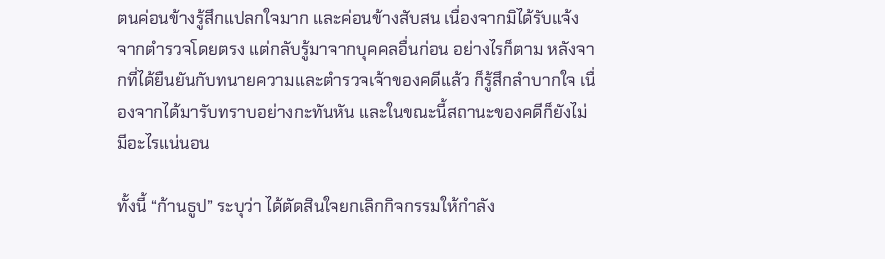ตนค่อนข้างรู้สึกแปลกใจมาก และค่อนข้างสับสน เนื่องจากมิได้รับแจ้งจากตำรวจโดยตรง แต่กลับรู้มาจากบุคคลอื่นก่อน อย่างไรก็ตาม หลังจากที่ได้ยืนยันกับทนายความและตำรวจเจ้าของคดีแล้ว ก็รู้สึกลำบากใจ เนื่องจากได้มารับทราบอย่างกะทันหัน และในขณะนี้สถานะของคดีก็ยังไม่มีอะไรแน่นอน

ทั้งนี้ “ก้านธูป” ระบุว่า ได้ตัดสินใจยกเลิกกิจกรรมให้กำลัง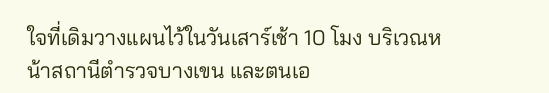ใจที่เดิมวางแผนไว้ในวันเสาร์เช้า 10 โมง บริเวณหน้าสถานีตำรวจบางเขน และตนเอ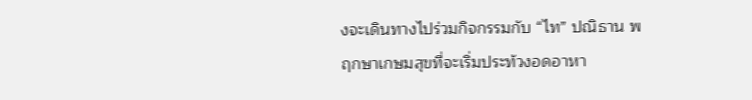งจะเดินทางไปร่วมกิจกรรมกับ “ไท” ปณิธาน พฤกษาเกษมสุขที่จะเริ่มประท้วงอดอาหา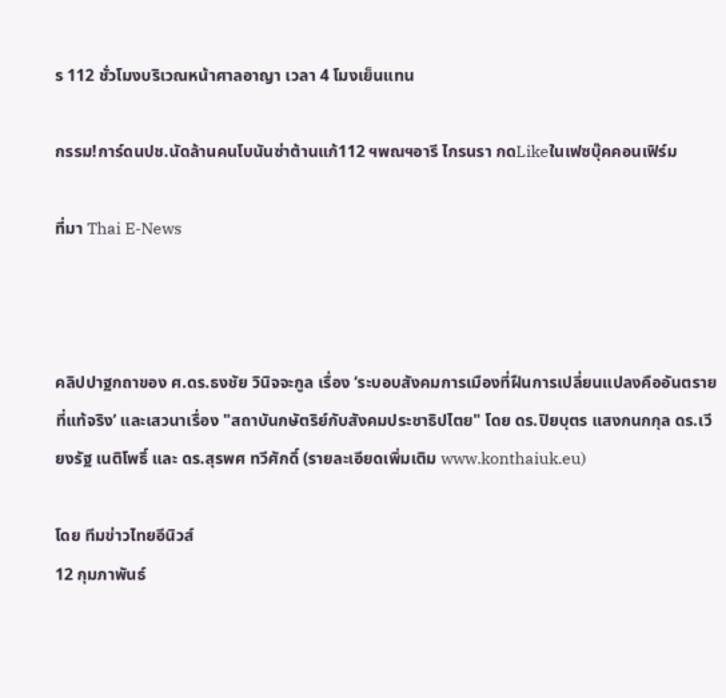ร 112 ชั่วโมงบริเวณหน้าศาลอาญา เวลา 4 โมงเย็นแทน

กรรม!การ์ดนปช.นัดล้านคนโบนันซ่าต้านแก้112 ฯพณฯอารี ไกรนรา กดLikeในเฟซบุ๊คคอนเฟิร์ม

ที่มา Thai E-News



คลิปปาฐกถาของ ศ.ดร.ธงชัย วินิจจะกูล เรื่อง ‘ระบอบสังคมการเมืองที่ฝืนการเปลี่ยนแปลงคืออันตรายที่แท้จริง’ และเสวนาเรื่อง "สถาบันกษัตริย์กับสังคมประชาธิปไตย" โดย ดร.ปิยบุตร แสงกนกกุล ดร.เวียงรัฐ เนติโพธิ์ และ ดร.สุรพศ ทวีศักดิ์ (รายละเอียดเพิ่มเติม www.konthaiuk.eu)

โดย ทีมข่าวไทยอีนิวส์
12 กุมภาพันธ์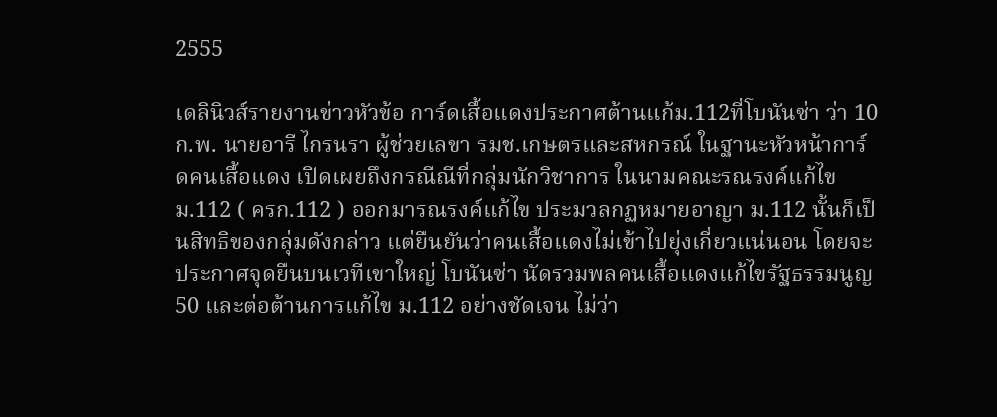2555

เดลินิวส์รายงานข่าวหัวข้อ การ์ดเสื้อแดงประกาศต้านแก้ม.112ที่โบนันซ่า ว่า 10 ก.พ. นายอารี ไกรนรา ผู้ช่วยเลขา รมช.เกษตรและสหกรณ์ ในฐานะหัวหน้าการ์ดคนเสื้อแดง เปิดเผยถึงกรณีณีที่กลุ่มนักวิชาการ ในนามคณะรณรงค์แก้ไข ม.112 ( ครก.112 ) ออกมารณรงค์แก้ไข ประมวลกฏหมายอาญา ม.112 นั้นก็เป็นสิทธิของกลุ่มดังกล่าว แต่ยืนยันว่าคนเสื้อแดงไม่เข้าไปยุ่งเกี่ยวแน่นอน โดยจะประกาศจุดยืนบนเวทีเขาใหญ่ โบนันซ่า นัดรวมพลคนเสื้อแดงแก้ไขรัฐธรรมนูญ 50 และต่อต้านการแก้ไข ม.112 อย่างชัดเจน ไม่ว่า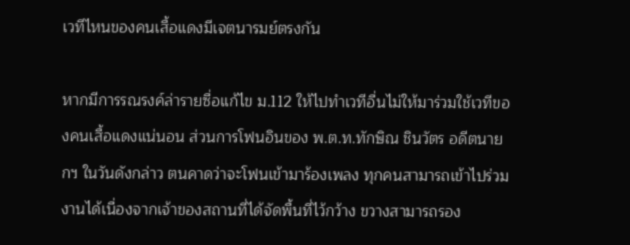เวทีไหนของคนเสื้อแดงมีเจตนารมย์ตรงกัน

หากมีการรณรงค์ล่ารายซื่อแก้ไข ม.112 ให้ไปทำเวทีอื่นไม่ให้มาร่วมใช้เวทีของคนเสื้อแดงแน่นอน ส่วนการโฟนอินของ พ.ต.ท.ทักษิณ ชินวัตร อดีตนายกฯ ในวันดังกล่าว ตนคาดว่าจะโฟนเข้ามาร้องเพลง ทุกคนสามารถเข้าไปร่วมงานได้เนื่องจากเจ้าของสถานที่ได้จัดพื้นที่ไว้กว้าง ขวางสามารถรอง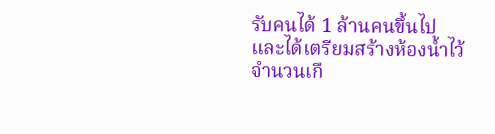รับคนได้ 1 ล้านคนขึ้นไป และได้เตรียมสร้างห้องน้ำไว้จำนวนเกื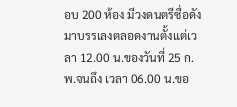อบ 200 ห้อง มีวงดนตรีซื่อดังมาบรรเลงตลอดงานตั้งแต่เวลา 12.00 น.ของวันที่ 25 ก.พ.จนถึง เวลา 06.00 น.ขอ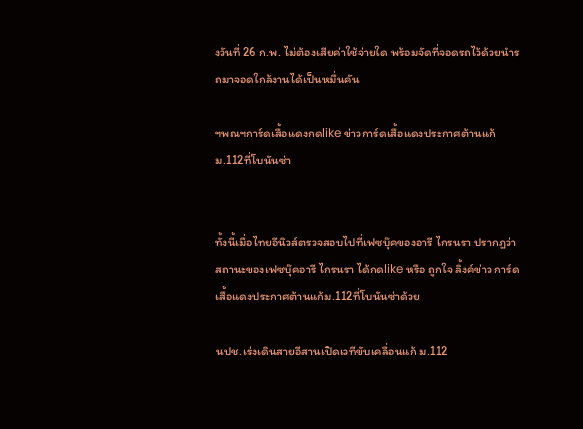งวันที่ 26 ก.พ. ไม่ต้องเสียค่าใช้จ่ายใด พร้อมจัดที่จอดรถไว้ด้วยนำรถมาจอดใกล้งานได้เป็นหมื่นคัน

ฯพณฯการ์ดเสื้อแดงกดlike ข่าวการ์ดเสื้อแดงประกาศต้านแก้ม.112ที่โบนันซ่า


ทั้งนี้เมื่อไทยอีนิวส์ตรวจสอบไปที่เฟซบุ๊คของอารี ไกรนรา ปรากฎว่าสถานะของเฟซบุ๊คอารี ไกรนรา ได้กดlike หรือ ถูกใจ ลิ้งค์ข่าว การ์ดเสื้อแดงประกาศต้านแก้ม.112ที่โบนันซ่าด้วย

นปช.เร่งเดินสายอีสานเปิดเวทีขับเคลื่อนแก้ ม.112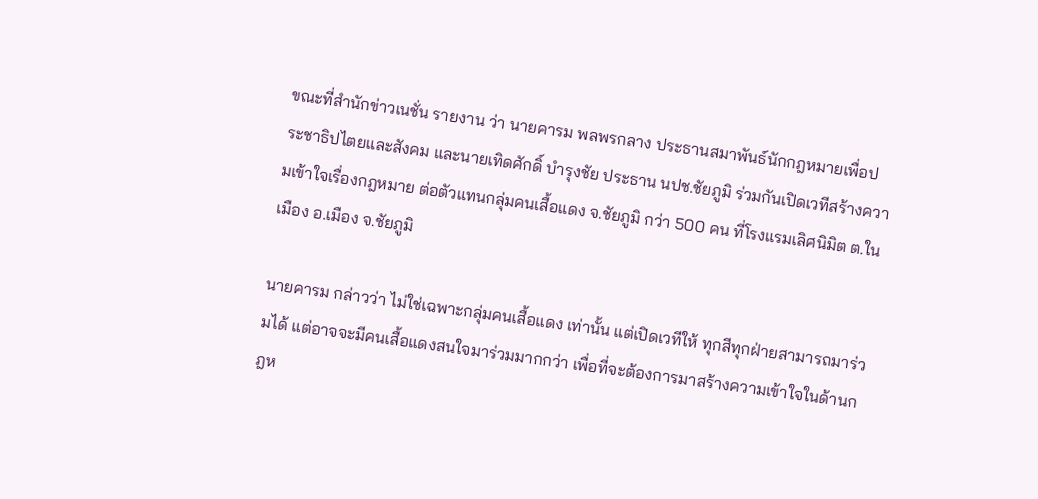ขณะที่สำนักข่าวเนชั่น รายงาน ว่า นายคารม พลพรกลาง ประธานสมาพันธ์นักกฎหมายเพื่อประชาธิปไตยและสังคม และนายเทิดศักดิ์ บำรุงชัย ประธาน นปช.ชัยภูมิ ร่วมกันเปิดเวทีสร้างความเข้าใจเรื่องกฎหมาย ต่อตัวแทนกลุ่มคนเสื้อแดง จ.ชัยภูมิ กว่า 500 คน ที่โรงแรมเลิศนิมิต ต.ในเมือง อ.เมือง จ.ชัยภูมิ

นายคารม กล่าวว่า ไม่ใช่เฉพาะกลุ่มคนเสื้อแดง เท่านั้น แต่เปิดเวทีให้ ทุกสีทุกฝ่ายสามารถมาร่วมได้ แต่อาจจะมีคนเสื้อแดงสนใจมาร่วมมากกว่า เพื่อที่จะต้องการมาสร้างความเข้าใจในด้านกฎห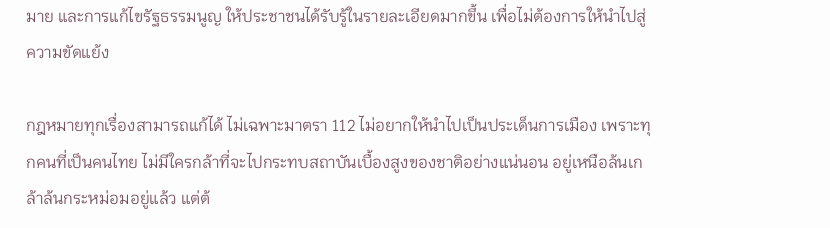มาย และการแก้ไขรัฐธรรมนูญ ให้ประชาชนได้รับรู้ในรายละเอียดมากขึ้น เพื่อไม่ต้องการให้นำไปสู่ความขัดแย้ง

กฎหมายทุกเรื่องสามารถแก้ได้ ไม่เฉพาะมาตรา 112 ไม่อยากให้นำไปเป็นประเด็นการเมือง เพราะทุกคนที่เป็นคนไทย ไม่มีใครกล้าที่จะไปกระทบสถาบันเบื้องสูงของชาติอย่างแน่นอน อยู่เหนือล้นเกล้าล้นกระหม่อมอยู่แล้ว แต่ต้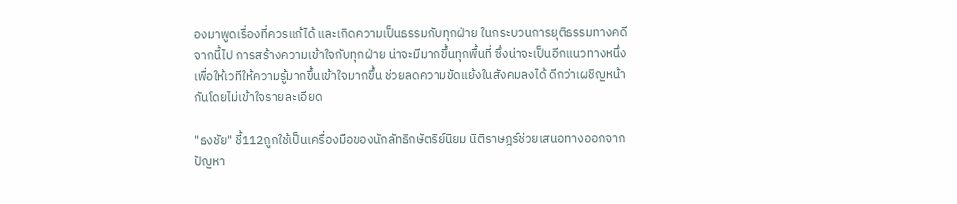องมาพูดเรื่องที่ควรแก้ได้ และเกิดความเป็นธรรมกับทุกฝ่าย ในกระบวนการยุติธรรมทางคดี จากนี้ไป การสร้างความเข้าใจกับทุกฝ่าย น่าจะมีมากขึ้นทุกพื้นที่ ซึ่งน่าจะเป็นอีกแนวทางหนึ่งเพื่อให้เวทีให้ความรู้มากขึ้นเข้าใจมากขึ้น ช่วยลดความขัดแย้งในสังคมลงได้ ดีกว่าเผชิญหน้ากันโดยไม่เข้าใจรายละเอียด

"ธงชัย" ชี้112ถูกใช้เป็นเครื่องมือของนักลัทธิกษัตริย์นิยม นิติราษฎร์ช่วยเสนอทางออกจากปัญหา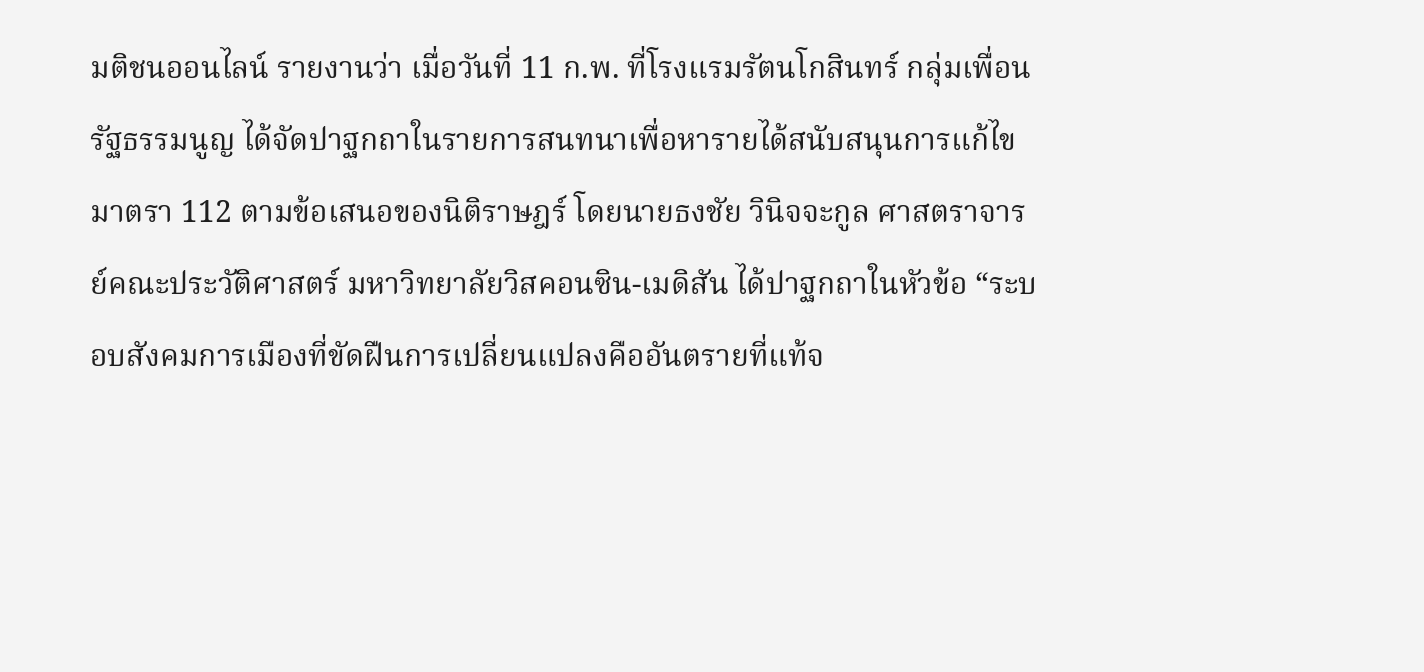มติชนออนไลน์ รายงานว่า เมื่อวันที่ 11 ก.พ. ที่โรงแรมรัตนโกสินทร์ กลุ่มเพื่อนรัฐธรรมนูญ ได้จัดปาฐกถาในรายการสนทนาเพื่อหารายได้สนับสนุนการแก้ไขมาตรา 112 ตามข้อเสนอของนิติราษฎร์ โดยนายธงชัย วินิจจะกูล ศาสตราจารย์คณะประวัติศาสตร์ มหาวิทยาลัยวิสคอนซิน-เมดิสัน ได้ปาฐกถาในหัวข้อ “ระบอบสังคมการเมืองที่ขัดฝืนการเปลี่ยนแปลงคืออันตรายที่แท้จ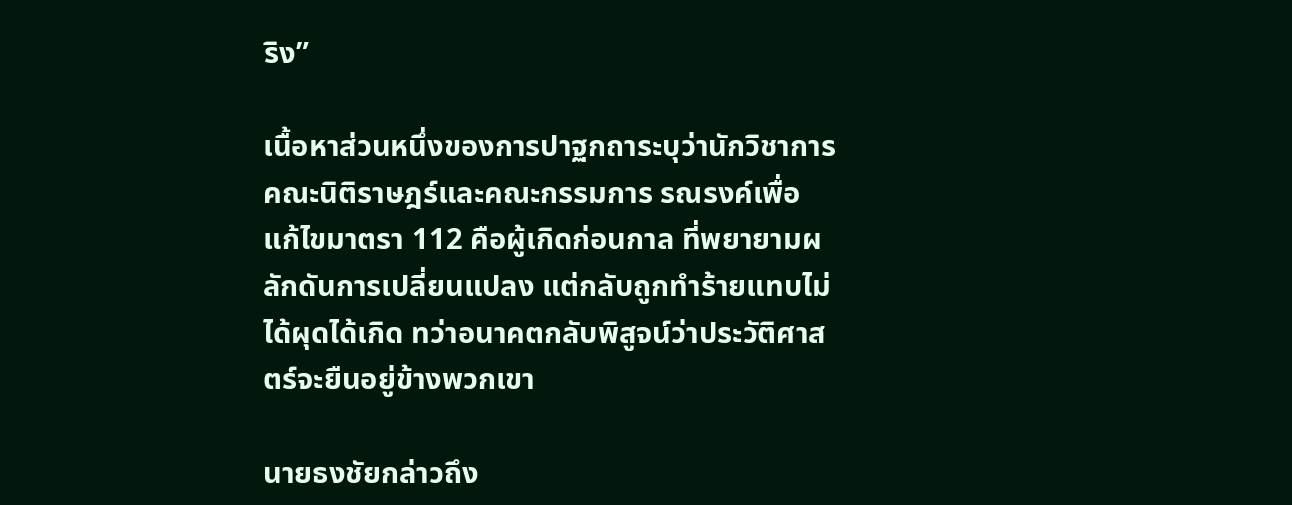ริง”

เนื้อหาส่วนหนึ่งของการปาฐกถาระบุว่านักวิชาการคณะนิติราษฎร์และคณะกรรมการ รณรงค์เพื่อแก้ไขมาตรา 112 คือผู้เกิดก่อนกาล ที่พยายามผลักดันการเปลี่ยนแปลง แต่กลับถูกทำร้ายแทบไม่ได้ผุดได้เกิด ทว่าอนาคตกลับพิสูจน์ว่าประวัติศาสตร์จะยืนอยู่ข้างพวกเขา

นายธงชัยกล่าวถึง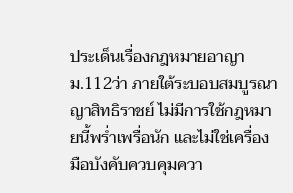ประเด็นเรื่องกฎหมายอาญาม.112ว่า ภายใต้ระบอบสมบูรณาญาสิทธิราชย์ ไม่มีการใช้กฎหมายนี้พร่ำเพรื่อนัก และไม่ใช่เครื่องมือบังคับควบคุมควา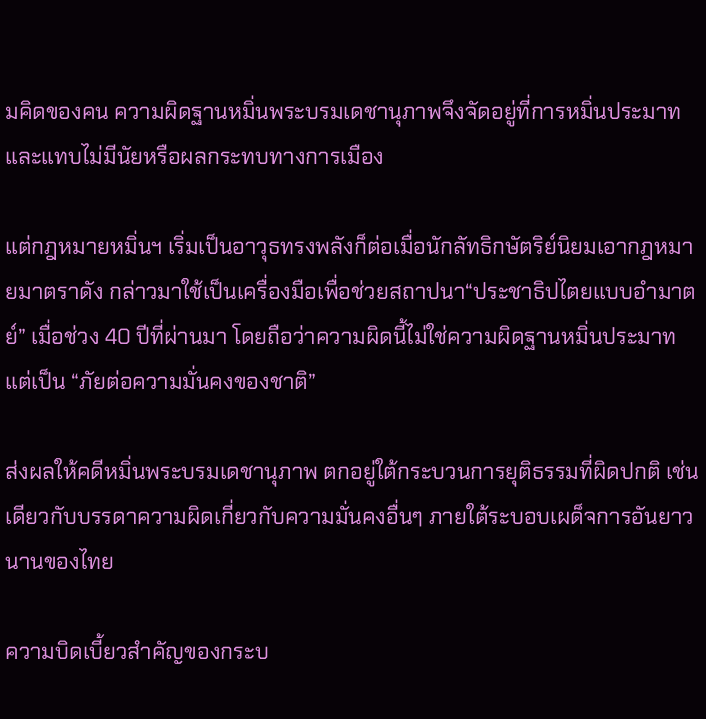มคิดของคน ความผิดฐานหมิ่นพระบรมเดชานุภาพจึงจัดอยู่ที่การหมิ่นประมาท และแทบไม่มีนัยหรือผลกระทบทางการเมือง

แต่กฎหมายหมิ่นฯ เริ่มเป็นอาวุธทรงพลังก็ต่อเมื่อนักลัทธิกษัตริย์นิยมเอากฎหมายมาตราดัง กล่าวมาใช้เป็นเครื่องมือเพื่อช่วยสถาปนา“ประชาธิปไตยแบบอำมาตย์” เมื่อช่วง 40 ปีที่ผ่านมา โดยถือว่าความผิดนี้ไม่ใช่ความผิดฐานหมิ่นประมาท แต่เป็น “ภัยต่อความมั่นคงของชาติ”

ส่งผลให้คดีหมิ่นพระบรมเดชานุภาพ ตกอยู่ใต้กระบวนการยุติธรรมที่ผิดปกติ เช่นเดียวกับบรรดาความผิดเกี่ยวกับความมั่นคงอื่นๆ ภายใต้ระบอบเผด็จการอันยาวนานของไทย

ความบิดเบี้ยวสำคัญของกระบ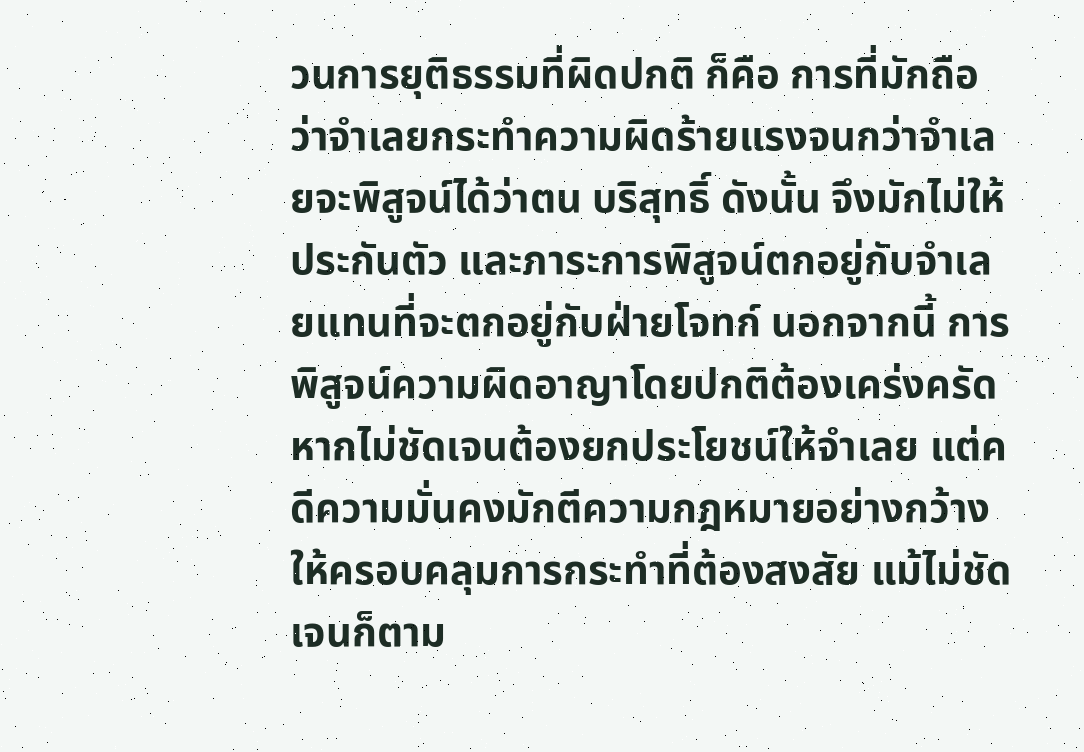วนการยุติธรรมที่ผิดปกติ ก็คือ การที่มักถือว่าจำเลยกระทำความผิดร้ายแรงจนกว่าจำเลยจะพิสูจน์ได้ว่าตน บริสุทธิ์ ดังนั้น จึงมักไม่ให้ประกันตัว และภาระการพิสูจน์ตกอยู่กับจำเลยแทนที่จะตกอยู่กับฝ่ายโจทก์ นอกจากนี้ การพิสูจน์ความผิดอาญาโดยปกติต้องเคร่งครัด หากไม่ชัดเจนต้องยกประโยชน์ให้จำเลย แต่คดีความมั่นคงมักตีความกฎหมายอย่างกว้างให้ครอบคลุมการกระทำที่ต้องสงสัย แม้ไม่ชัดเจนก็ตาม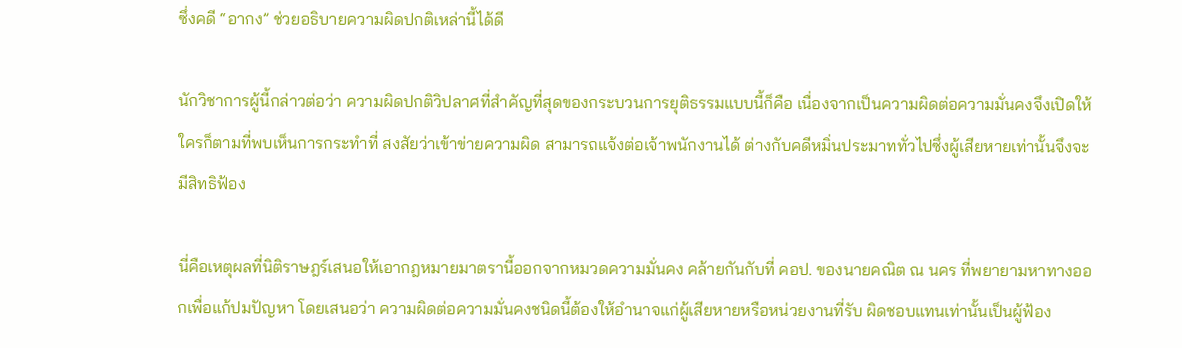ซึ่งคดี “อากง” ช่วยอธิบายความผิดปกติเหล่านี้ได้ดี

นักวิชาการผู้นี้กล่าวต่อว่า ความผิดปกติวิปลาศที่สำคัญที่สุดของกระบวนการยุติธรรมแบบนี้ก็คือ เนื่องจากเป็นความผิดต่อความมั่นคงจึงเปิดให้ใครก็ตามที่พบเห็นการกระทำที่ สงสัยว่าเข้าข่ายความผิด สามารถแจ้งต่อเจ้าพนักงานได้ ต่างกับคดีหมิ่นประมาททั่วไปซึ่งผู้เสียหายเท่านั้นจึงจะมีสิทธิฟ้อง

นี่คือเหตุผลที่นิติราษฎร์เสนอให้เอากฎหมายมาตรานี้ออกจากหมวดความมั่นคง คล้ายกันกับที่ คอป. ของนายคณิต ณ นคร ที่พยายามหาทางออกเพื่อแก้ปมปัญหา โดยเสนอว่า ความผิดต่อความมั่นคงชนิดนี้ต้องให้อำนาจแก่ผู้เสียหายหรือหน่วยงานที่รับ ผิดชอบแทนเท่านั้นเป็นผู้ฟ้อง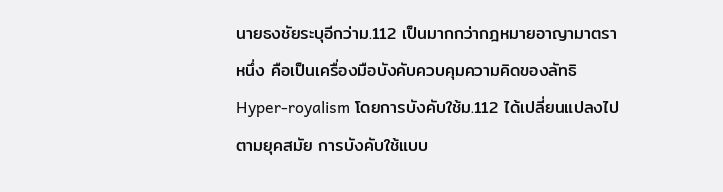นายธงชัยระบุอีกว่าม.112 เป็นมากกว่ากฎหมายอาญามาตราหนึ่ง คือเป็นเครื่องมือบังคับควบคุมความคิดของลัทธิ Hyper-royalism โดยการบังคับใช้ม.112 ได้เปลี่ยนแปลงไปตามยุคสมัย การบังคับใช้แบบ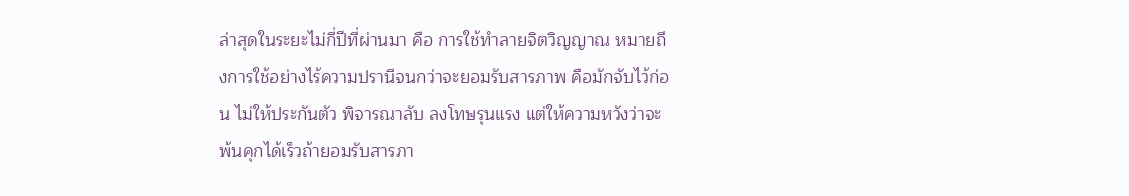ล่าสุดในระยะไม่กี่ปีที่ผ่านมา คือ การใช้ทำลายจิตวิญญาณ หมายถึงการใช้อย่างไร้ความปรานีจนกว่าจะยอมรับสารภาพ คือมักจับไว้ก่อน ไม่ให้ประกันตัว พิจารณาลับ ลงโทษรุนแรง แต่ให้ความหวังว่าจะพ้นคุกได้เร็วถ้ายอมรับสารภา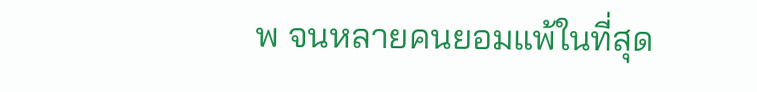พ จนหลายคนยอมแพ้ในที่สุด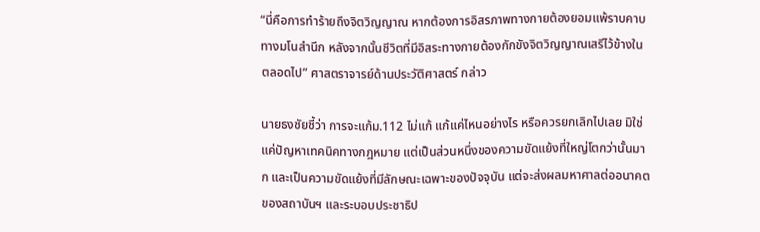“นี่คือการทำร้ายถึงจิตวิญญาณ หากต้องการอิสรภาพทางกายต้องยอมแพ้ราบคาบทางมโนสำนึก หลังจากนั้นชีวิตที่มีอิสระทางกายต้องกักขังจิตวิญญาณเสรีไว้ข้างในตลอดไป” ศาสตราจารย์ด้านประวัติศาสตร์ กล่าว

นายธงชัยชี้ว่า การจะแก้ม.112 ไม่แก้ แก้แค่ไหนอย่างไร หรือควรยกเลิกไปเลย มิใช่แค่ปัญหาเทคนิคทางกฎหมาย แต่เป็นส่วนหนึ่งของความขัดแย้งที่ใหญ่โตกว่านั้นมาก และเป็นความขัดแย้งที่มีลักษณะเฉพาะของปัจจุบัน แต่จะส่งผลมหาศาลต่ออนาคตของสถาบันฯ และระบอบประชาธิป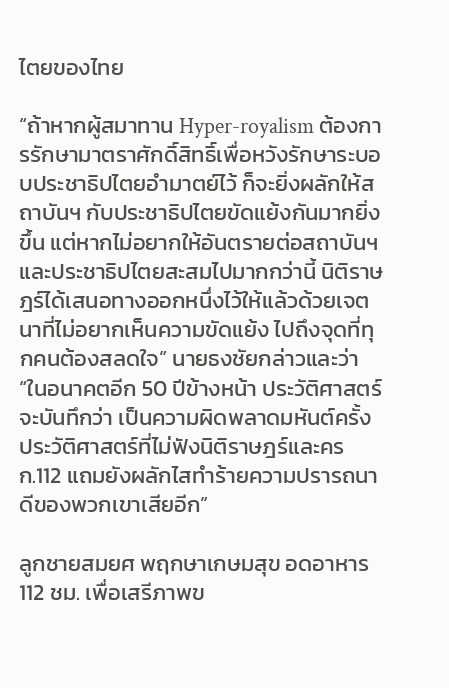ไตยของไทย

“ถ้าหากผู้สมาทาน Hyper-royalism ต้องการรักษามาตราศักดิ์สิทธิ์เพื่อหวังรักษาระบอบประชาธิปไตยอำมาตย์ไว้ ก็จะยิ่งผลักให้สถาบันฯ กับประชาธิปไตยขัดแย้งกันมากยิ่งขึ้น แต่หากไม่อยากให้อันตรายต่อสถาบันฯ และประชาธิปไตยสะสมไปมากกว่านี้ นิติราษฎร์ได้เสนอทางออกหนึ่งไว้ให้แล้วด้วยเจตนาที่ไม่อยากเห็นความขัดแย้ง ไปถึงจุดที่ทุกคนต้องสลดใจ” นายธงชัยกล่าวและว่า “ในอนาคตอีก 50 ปีข้างหน้า ประวัติศาสตร์จะบันทึกว่า เป็นความผิดพลาดมหันต์ครั้งประวัติศาสตร์ที่ไม่ฟังนิติราษฎร์และครก.112 แถมยังผลักไสทำร้ายความปรารถนาดีของพวกเขาเสียอีก”

ลูกชายสมยศ พฤกษาเกษมสุข อดอาหาร 112 ชม. เพื่อเสรีภาพข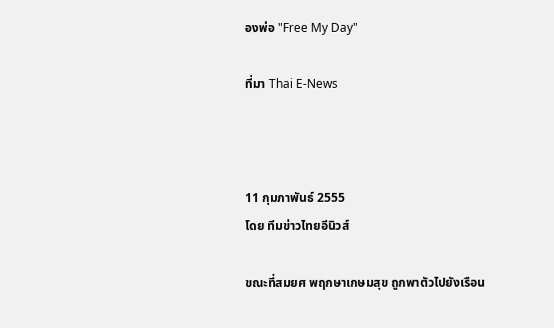องพ่อ "Free My Day"

ที่มา Thai E-News



11 กุมภาพันธ์ 2555
โดย ทีมข่าวไทยอีนิวส์

ขณะที่สมยศ พฤกษาเกษมสุข ถูกพาตัวไปยังเรือน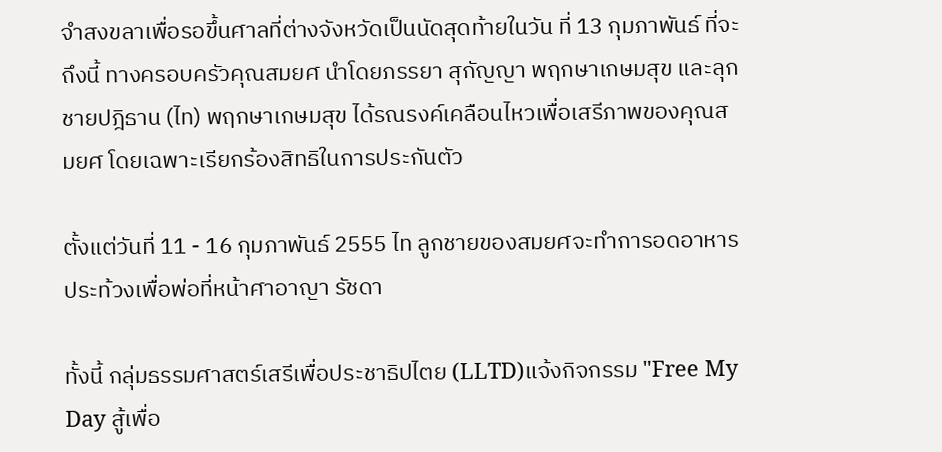จำสงขลาเพื่อรอขึ้นศาลที่ต่างจังหวัดเป็นนัดสุดท้ายในวัน ที่ 13 กุมภาพันธ์ ที่จะถึงนี้ ทางครอบครัวคุณสมยศ นำโดยภรรยา สุกัญญา พฤกษาเกษมสุข และลุกชายปฎิธาน (ไท) พฤกษาเกษมสุข ได้รณรงค์เคลือนไหวเพื่อเสรีภาพของคุณสมยศ โดยเฉพาะเรียกร้องสิทธิในการประกันตัว

ตั้งแต่วันที่ 11 - 16 กุมภาพันธ์ 2555 ไท ลูกชายของสมยศจะทำการอดอาหารประท้วงเพื่อพ่อที่หน้าศาอาญา รัชดา

ทั้งนี้ กลุ่มธรรมศาสตร์เสรีเพื่อประชาธิปไตย (LLTD)แจ้งกิจกรรม "Free My Day สู้เพื่อ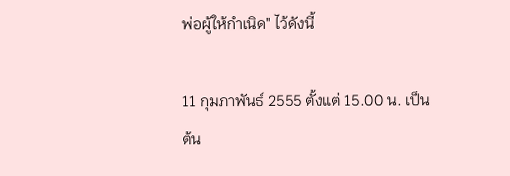พ่อผู้ให้กำเนิด" ไว้ดังนี้

11 กุมภาพันธ์ 2555 ตั้งแต่ 15.00 น. เป็นต้น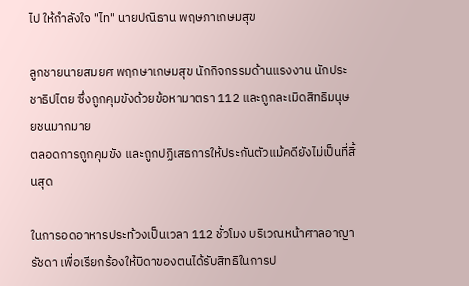ไป ให้กำลังใจ "ไท" นายปณิธาน พฤษภาเกษมสุข

ลูกชายนายสมยศ พฤกษาเกษมสุข นักกิจกรรมด้านแรงงาน นักประชาธิปไตย ซึ่งถูกคุมขังด้วยข้อหามาตรา 112 และถูกละเมิดสิทธิมนุษยชนมากมาย
ตลอดการถูกคุมขัง และถูกปฏิเสธการให้ประกันตัวแม้คดียังไม่เป็นที่สิ้นสุด

ในการอดอาหารประท้วงเป็นเวลา 112 ชั่วโมง บริเวณหน้าศาลอาญา รัชดา เพื่อเรียกร้องให้บิดาของตนได้รับสิทธิในการป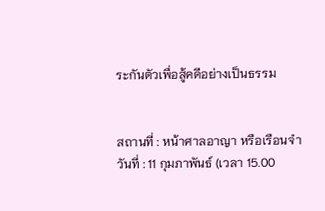ระกันตัวเพื่อสู้คดีอย่างเป็นธรรม


สถานที่ : หน้าศาลอาญา หรือเรือนจำ
วันที่ : 11 กุมภาพันธ์ (เวลา 15.00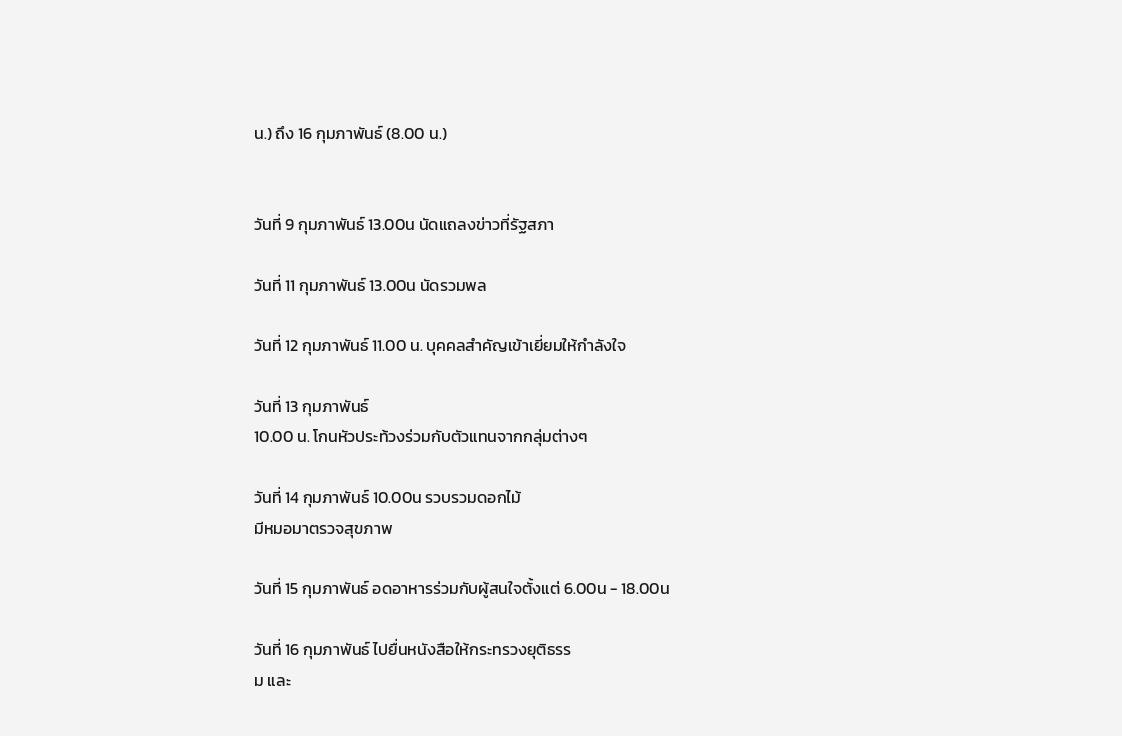น.) ถึง 16 กุมภาพันธ์ (8.00 น.)


วันที่ 9 กุมภาพันธ์ 13.00น นัดแถลงข่าวที่รัฐสภา

วันที่ 11 กุมภาพันธ์ 13.00น นัดรวมพล

วันที่ 12 กุมภาพันธ์ 11.00 น. บุคคลสำคัญเข้าเยี่ยมให้กำลังใจ

วันที่ 13 กุมภาพันธ์
10.00 น. โกนหัวประท้วงร่วมกับตัวแทนจากกลุ่มต่างๆ

วันที่ 14 กุมภาพันธ์ 10.00น รวบรวมดอกไม้
มีหมอมาตรวจสุขภาพ

วันที่ 15 กุมภาพันธ์ อดอาหารร่วมกับผู้สนใจตั้งแต่ 6.00น - 18.00น

วันที่ 16 กุมภาพันธ์ ไปยื่นหนังสือให้กระทรวงยุติธรร
ม และ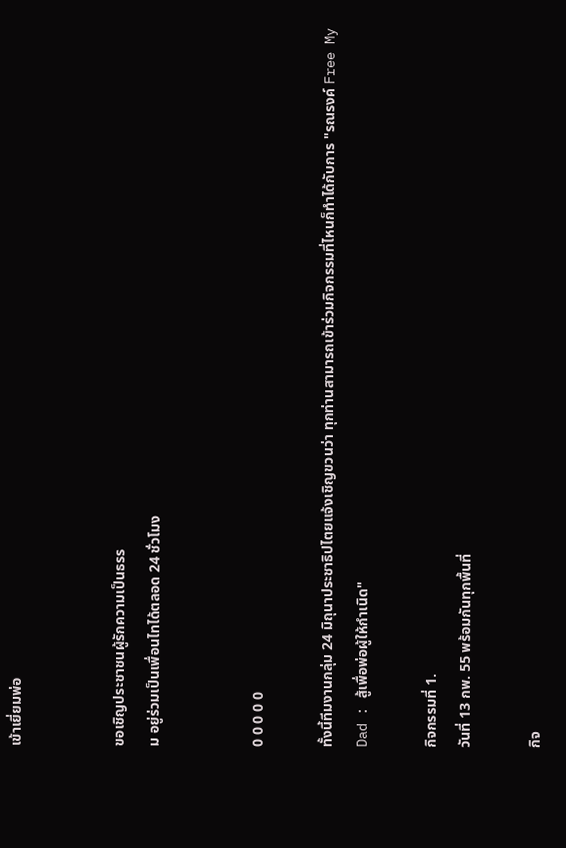เข้าเยี่ยมพ่อ


ขอเชิญประชาชนผู้รักความเป็นธรร
ม อยู่ร่วมเป็นเพื่อนไทได้ตลอด 24 ชั่วโมง


0 0 0 0 0

ทั้งนี้ทีมงานกลุ่ม 24 มิถุนาประชาธิปไตยแจ้งเชิญขวนว่า ทุกท่านสามารถเข้าร่วมกิจกรรมที่ไหนก็ทำได้กับการ "รณรงค์ Free My Dad : สู้เพื่อพ่อผู้ให้กำเนิด"

กิจกรรมที่ 1.
วันที่ 13 กพ. 55 พร้อมกันทุกพื้นที่

กิจ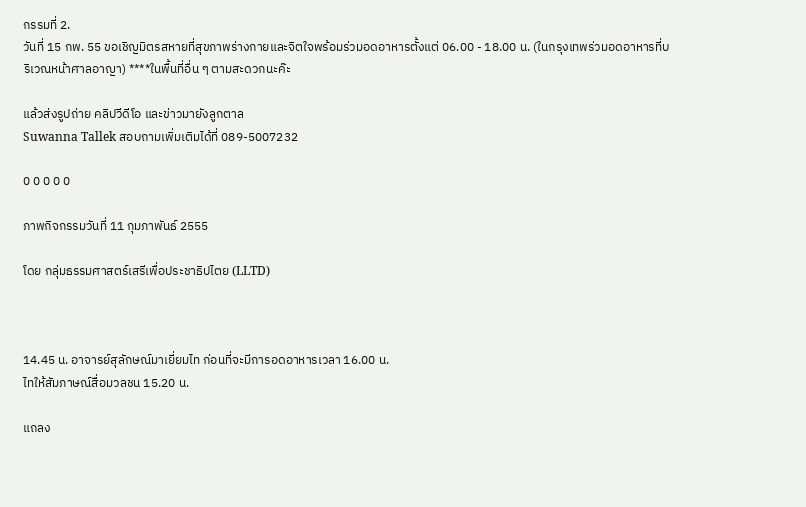กรรมที่ 2.
วันที่ 15 กพ. 55 ขอเชิญมิตรสหายที่สุขภาพร่างกายและจิตใจพร้อมร่วมอดอาหารตั้งแต่ 06.00 - 18.00 น. (ในกรุงเทพร่วมอดอาหารที่บริเวณหน้าศาลอาญา) ****ในพื้นที่อื่น ๆ ตามสะดวกนะค๊ะ

แล้วส่งรูปถ่าย คลิปวีดีโอ และข่าวมายังลูกตาล
Suwanna Tallek สอบถามเพิ่มเติมได้ที่ 089-5007232

0 0 0 0 0

ภาพกิจกรรมวันที่ 11 กุมภาพันธ์ 2555

โดย กลุ่มธรรมศาสตร์เสรีเพื่อประชาธิปไตย (LLTD)



14.45 น. อาจารย์สุลักษณ์มาเยี่ยมไท ก่อนที่จะมีการอดอาหารเวลา 16.00 น.
ไทให้สัมภาษณ์สื่อมวลชน 15.20 น.

แถลง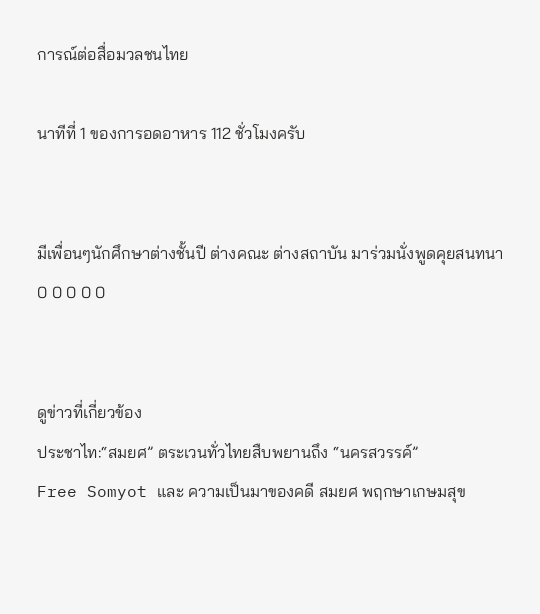การณ์ต่อสื่อมวลชนไทย

นาทีที่ 1 ของการอดอาหาร 112 ชั่วโมงครับ


มีเพื่อนๆนักศึกษาต่างชั้นปี ต่างคณะ ต่างสถาบัน มาร่วมนั่งพูดคุยสนทนา
0 0 0 0 0


ดูข่าวที่เกี่ยวข้อง
ประชาไท:“สมยศ” ตระเวนทั่วไทยสืบพยานถึง “นครสวรรค์”
Free Somyot และ ความเป็นมาของคดี สมยศ พฤกษาเกษมสุข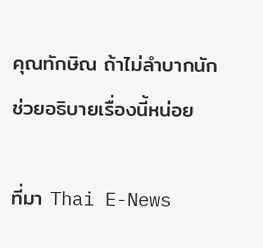คุณทักษิณ ถ้าไม่ลำบากนักช่วยอธิบายเรื่องนี้หน่อย

ที่มา Thai E-News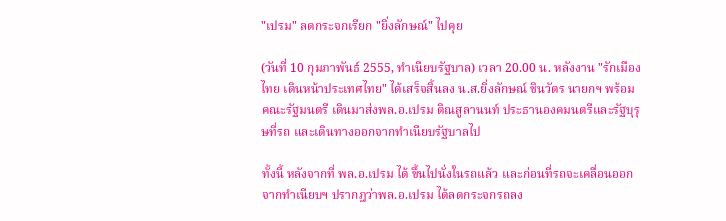"เปรม" ลดกระจกเรียก "ยิ่งลักษณ์" ไปคุย

(วันที่ 10 กุมภาพันธ์ 2555, ทำเนียบรัฐบาล) เวลา 20.00 น. หลังงาน "รักเมืองไทย เดินหน้าประเทศไทย" ได้เสร็จสิ้นลง น.ส.ยิ่งลักษณ์ ชินวัตร นายกฯ พร้อมคณะรัฐมนตรี เดินมาส่งพล.อ.เปรม ติณสูลานนท์ ประธานองคมนตรีและรัฐบุรุษที่รถ และเดินทางออกจากทำเนียบรัฐบาลไป

ทั้งนี้ หลังจากที่ พล.อ.เปรม ได้ ขึ้นไปนั่งในรถแล้ว และก่อนที่รถจะเคลื่อนออกจากทำเนียบฯ ปรากฎว่าพล.อ.เปรม ได้ลดกระจกรถลง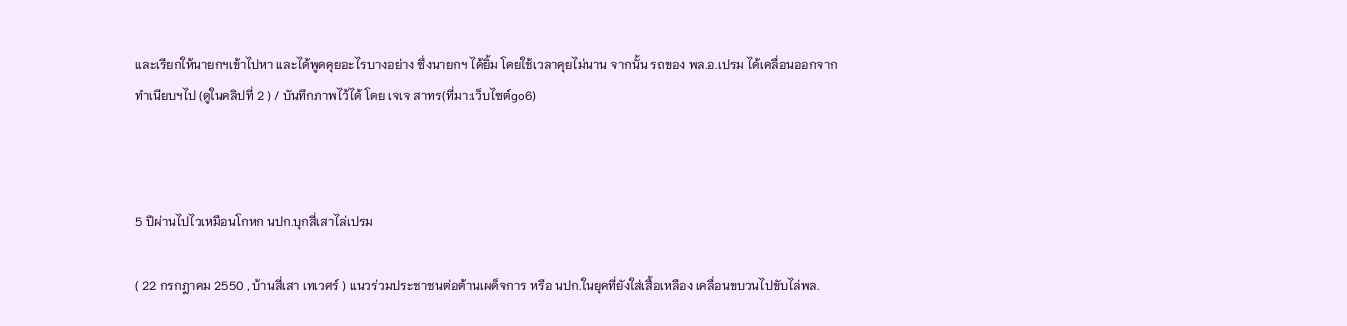และเรียกให้นายกฯเข้าไปหา และได้พูดคุยอะไรบางอย่าง ซึ่งนายกฯ ได้ยิ้ม โดยใช้เวลาคุยไม่นาน จากนั้น รถของ พล.อ.เปรม ได้เคลื่อนออกจากทำเนียบฯไป (ดูในคลิปที่ 2 ) / บันทึกภาพไว้ได้ โดย เจเจ สาทร(ที่มา:เว็บไซต์go6)



5 ปีผ่านไปไวเหมือนโกหก นปก.บุกสี่เสาไล่เปรม

( 22 กรกฎาคม 2550 , บ้านสี่เสา เทเวศร์ ) แนวร่วมประชาชนต่อต้านเผด็จการ หรือ นปก.ในยุคที่ยังใส่เสื้อเหลือง เคลื่อนขบวนไปขับไล่พล.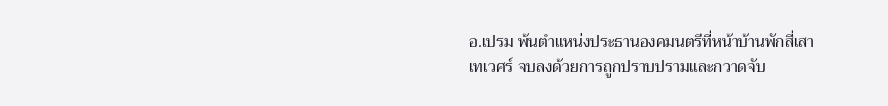อ.เปรม พ้นตำแหน่งประธานองคมนตรีที่หน้าบ้านพักสี่เสา เทเวศร์ จบลงด้วยการถูกปราบปรามและกวาดจับ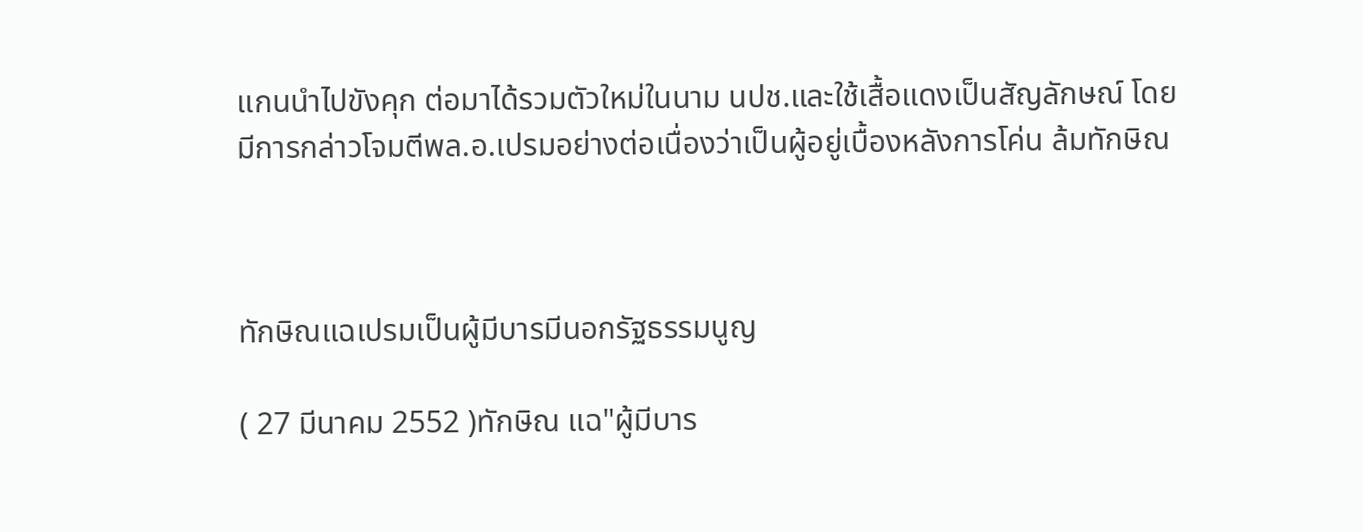แกนนำไปขังคุก ต่อมาได้รวมตัวใหม่ในนาม นปช.และใช้เสื้อแดงเป็นสัญลักษณ์ โดยมีการกล่าวโจมตีพล.อ.เปรมอย่างต่อเนื่องว่าเป็นผู้อยู่เบื้องหลังการโค่น ล้มทักษิณ



ทักษิณแฉเปรมเป็นผู้มีบารมีนอกรัฐธรรมนูญ

( 27 มีนาคม 2552 )ทักษิณ แฉ"ผู้มีบาร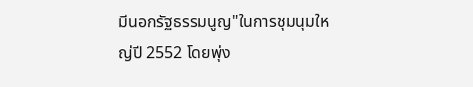มีนอกรัฐธรรมนูญ"ในการชุมนุมใหญ่ปี 2552 โดยพุ่ง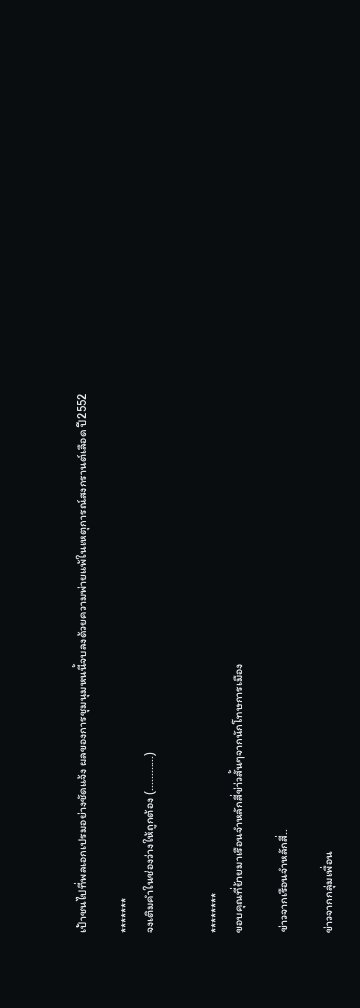เป้าชนไปที่พลเอกเปรมอย่างชัดแจ้ง ผลของการชุมนุมหนนี้จบลงด้วยความพ่ายแพ้ในเหตุการณ์สงกรานต์เลือด ปี2552

*******
จงเติมคำในช่องว่างให้ถูกต้อง (............)


********
ขอบคุณที่ย้ายมาเรือนจำหลักสี่ข่า่วสั้นๆจากนักโทษการเมือง

ข่าวจากเรือนจำหลักสี่..

ข่าวจากกลุ่มเพื่อน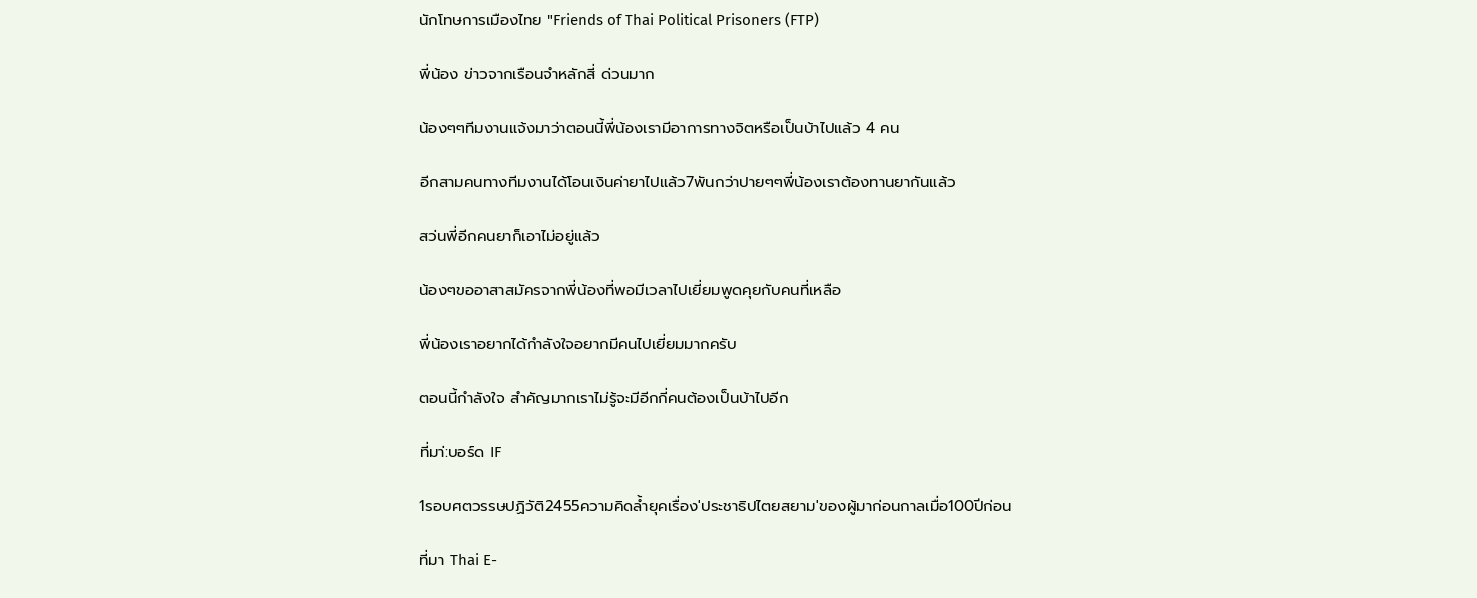นักโทษการเมืองไทย "Friends of Thai Political Prisoners (FTP)

พี่น้อง ข่าวจากเรือนจำหลักสี่ ด่วนมาก

น้องๆๆทีมงานแจ้งมาว่าตอนนี้พี่น้องเรามีอาการทางจิตหรือเป็นบ้าไปแล้ว 4 คน

อีกสามคนทางทีมงานได้โอนเงินค่ายาไปแล้ว7พันกว่าปายๆๆพี่น้องเราต้องทานยากันแล้ว

สว่นพี่อีกคนยาก็เอาไม่อยู่แล้ว

น้องๆขออาสาสมัครจากพี่น้องที่พอมีเวลาไปเยี่ยมพูดคุยกับคนที่เหลือ

พี่น้องเราอยากได้กำลังใจอยากมีคนไปเยี่ยมมากครับ

ตอนนี้กำลังใจ สำคัญมากเราไม่รู้จะมีอีกกี่คนต้องเป็นบ้าไปอีก

ที่มา่:บอร์ด IF

1รอบศตวรรษปฏิวัติ2455ความคิดล้ำยุคเรื่อง′ประชาธิปไตยสยาม'ของผู้มาก่อนกาลเมื่อ100ปีก่อน

ที่มา Thai E-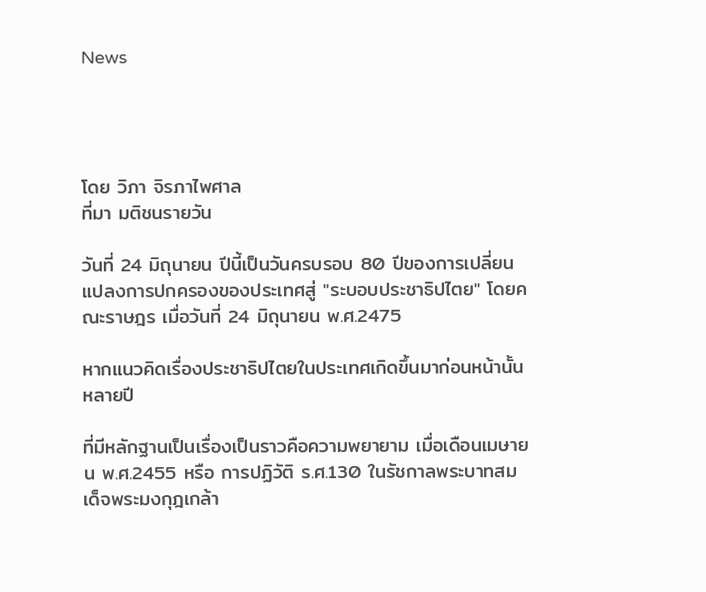News




โดย วิภา จิรภาไพศาล
ที่มา มติชนรายวัน

วันที่ 24 มิถุนายน ปีนี้เป็นวันครบรอบ 80 ปีของการเปลี่ยนแปลงการปกครองของประเทศสู่ "ระบอบประชาธิปไตย" โดยคณะราษฎร เมื่อวันที่ 24 มิถุนายน พ.ศ.2475

หากแนวคิดเรื่องประชาธิปไตยในประเทศเกิดขึ้นมาก่อนหน้านั้นหลายปี

ที่มีหลักฐานเป็นเรื่องเป็นราวคือความพยายาม เมื่อเดือนเมษายน พ.ศ.2455 หรือ การปฏิวัติ ร.ศ.130 ในรัชกาลพระบาทสมเด็จพระมงกุฎเกล้า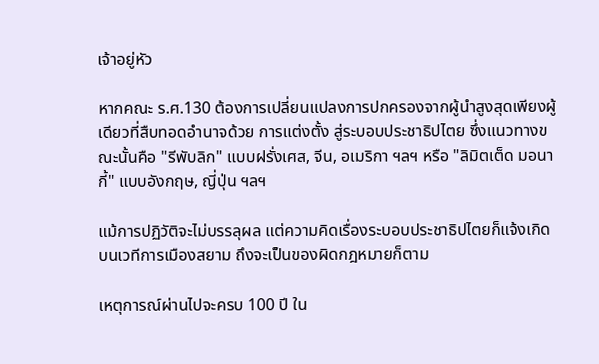เจ้าอยู่หัว

หากคณะ ร.ศ.130 ต้องการเปลี่ยนแปลงการปกครองจากผู้นำสูงสุดเพียงผู้เดียวที่สืบทอดอำนาจด้วย การแต่งตั้ง สู่ระบอบประชาธิปไตย ซึ่งแนวทางขณะนั้นคือ "รีพับลิก" แบบฝรั่งเศส, จีน, อเมริกา ฯลฯ หรือ "ลิมิตเต็ด มอนากี้" แบบอังกฤษ, ญี่ปุ่น ฯลฯ

แม้การปฏิวัติจะไม่บรรลุผล แต่ความคิดเรื่องระบอบประชาธิปไตยก็แจ้งเกิดบนเวทีการเมืองสยาม ถึงจะเป็นของผิดกฎหมายก็ตาม

เหตุการณ์ผ่านไปจะครบ 100 ปี ใน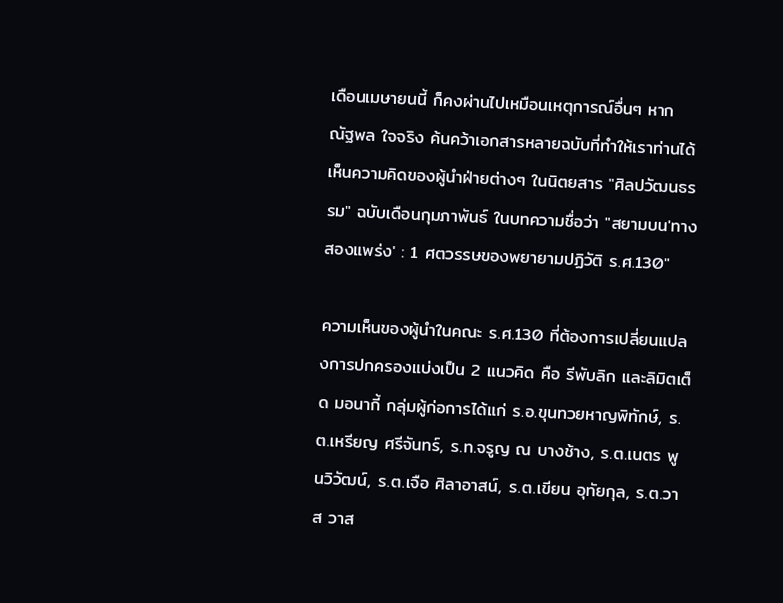เดือนเมษายนนี้ ก็คงผ่านไปเหมือนเหตุการณ์อื่นๆ หาก ณัฐพล ใจจริง ค้นคว้าเอกสารหลายฉบับที่ทำให้เราท่านได้เห็นความคิดของผู้นำฝ่ายต่างๆ ในนิตยสาร "ศิลปวัฒนธรรม" ฉบับเดือนกุมภาพันธ์ ในบทความชื่อว่า "สยามบน′ทางสองแพร่ง′ : 1 ศตวรรษของพยายามปฏิวัติ ร.ศ.130"

ความเห็นของผู้นำในคณะ ร.ศ.130 ที่ต้องการเปลี่ยนแปลงการปกครองแบ่งเป็น 2 แนวคิด คือ รีพับลิก และลิมิตเต็ด มอนากี้ กลุ่มผู้ก่อการได้แก่ ร.อ.ขุนทวยหาญพิทักษ์, ร.ต.เหรียญ ศรีจันทร์, ร.ท.จรูญ ณ บางช้าง, ร.ต.เนตร พูนวิวัฒน์, ร.ต.เจือ ศิลาอาสน์, ร.ต.เขียน อุทัยกุล, ร.ต.วาส วาส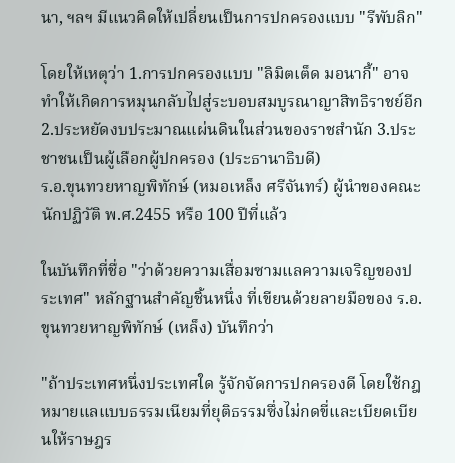นา, ฯลฯ มีแนวคิดให้เปลี่ยนเป็นการปกครองแบบ "รีพับลิก"

โดยให้เหตุว่า 1.การปกครองแบบ "ลิมิตเต็ด มอนากี้" อาจทำให้เกิดการหมุนกลับไปสู่ระบอบสมบูรณาญาสิทธิราชย์อีก 2.ประหยัดงบประมาณแผ่นดินในส่วนของราชสำนัก 3.ประชาชนเป็นผู้เลือกผู้ปกครอง (ประธานาธิบดี)
ร.อ.ขุนทวยหาญพิทักษ์ (หมอเหล็ง ศรีจันทร์) ผู้นำของคณะนักปฏิวัติ พ.ศ.2455 หรือ 100 ปีที่แล้ว

ในบันทึกที่ชื่อ "ว่าด้วยความเสื่อมซามแลความเจริญของประเทศ" หลักฐานสำคัญชิ้นหนึ่ง ที่เขียนด้วยลายมือของ ร.อ.ขุนทวยหาญพิทักษ์ (เหล็ง) บันทึกว่า

"ถ้าประเทศหนึ่งประเทศใด รู้จักจัดการปกครองดี โดยใช้กฎหมายแลแบบธรรมเนียมที่ยุติธรรมซึ่งไม่กดขี่และเบียดเบียนให้ราษฎร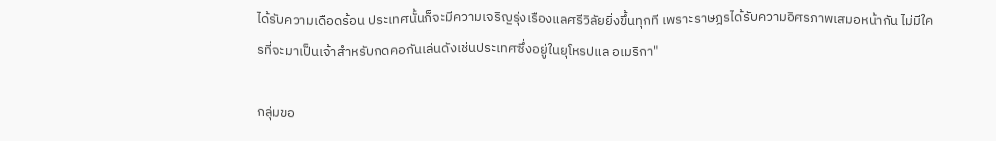ได้รับความเดือดร้อน ประเทศนั้นก็จะมีความเจริญรุ่งเรืองแลศรีวิลัยยิ่งขึ้นทุกที เพราะราษฎรได้รับความอิศรภาพเสมอหน้ากัน ไม่มีใครที่จะมาเป็นเจ้าสำหรับกดคอกันเล่นดังเช่นประเทศซึ่งอยู่ในยุโหรปแล อเมริกา"

กลุ่มขอ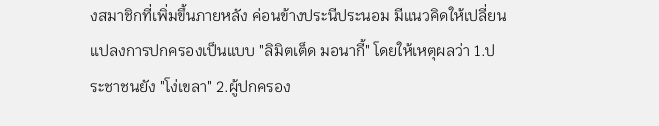งสมาชิกที่เพิ่มขึ้นภายหลัง ค่อนข้างประนีประนอม มีแนวคิดให้เปลี่ยนแปลงการปกครองเป็นแบบ "ลิมิตเต็ด มอนากี้" โดยให้เหตุผลว่า 1.ประชาชนยัง "โง่เขลา" 2.ผู้ปกครอง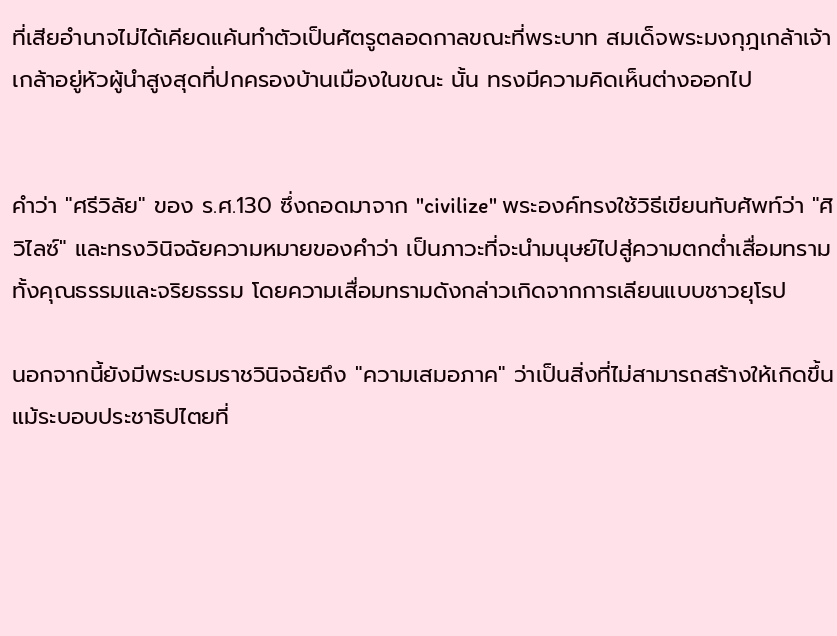ที่เสียอำนาจไม่ได้เคียดแค้นทำตัวเป็นศัตรูตลอดกาลขณะที่พระบาท สมเด็จพระมงกุฎเกล้าเจ้าเกล้าอยู่หัวผู้นำสูงสุดที่ปกครองบ้านเมืองในขณะ นั้น ทรงมีความคิดเห็นต่างออกไป


คำว่า "ศรีวิลัย" ของ ร.ศ.130 ซึ่งถอดมาจาก "civilize" พระองค์ทรงใช้วิธีเขียนทับศัพท์ว่า "ศิวิไลซ์" และทรงวินิจฉัยความหมายของคำว่า เป็นภาวะที่จะนำมนุษย์ไปสู่ความตกต่ำเสื่อมทรามทั้งคุณธรรมและจริยธรรม โดยความเสื่อมทรามดังกล่าวเกิดจากการเลียนแบบชาวยุโรป

นอกจากนี้ยังมีพระบรมราชวินิจฉัยถึง "ความเสมอภาค" ว่าเป็นสิ่งที่ไม่สามารถสร้างให้เกิดขึ้น แม้ระบอบประชาธิปไตยที่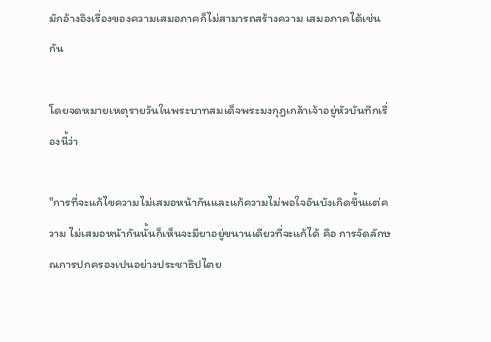มักอ้างอิงเรื่องของความเสมอภาคก็ไม่สามารถสร้างความ เสมอภาคได้เช่นกัน

โดยจดหมายเหตุรายวันในพระบาทสมเด็จพระมงกุฎเกล้าเจ้าอยู่หัวบันทึกเรื่องนี้ว่า

"การที่จะแก้ไขความไม่เสมอหน้ากันและแก้ความไม่พอใจอันบังเกิดขึ้นแต่ความ ไม่เสมอหน้ากันนั้นก็เห็นจะมียาอยู่ขนานเดียวที่จะแก้ได้ คือ การจัดลักษณการปกครองเปนอย่างประชาธิปไตย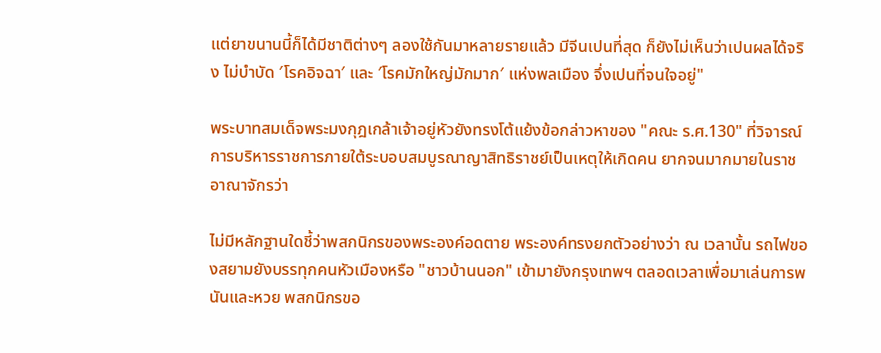แต่ยาขนานนี้ก็ได้มีชาติต่างๆ ลองใช้กันมาหลายรายแล้ว มีจีนเปนที่สุด ก็ยังไม่เห็นว่าเปนผลได้จริง ไม่บำบัด ′โรคอิจฉา′ และ ′โรคมักใหญ่มักมาก′ แห่งพลเมือง จึ่งเปนที่จนใจอยู่"

พระบาทสมเด็จพระมงกุฎเกล้าเจ้าอยู่หัวยังทรงโต้แย้งข้อกล่าวหาของ "คณะ ร.ศ.130" ที่วิจารณ์การบริหารราชการภายใต้ระบอบสมบูรณาญาสิทธิราชย์เป็นเหตุให้เกิดคน ยากจนมากมายในราชอาณาจักรว่า

ไม่มีหลักฐานใดชี้ว่าพสกนิกรของพระองค์อดตาย พระองค์ทรงยกตัวอย่างว่า ณ เวลานั้น รถไฟของสยามยังบรรทุกคนหัวเมืองหรือ "ชาวบ้านนอก" เข้ามายังกรุงเทพฯ ตลอดเวลาเพื่อมาเล่นการพนันและหวย พสกนิกรขอ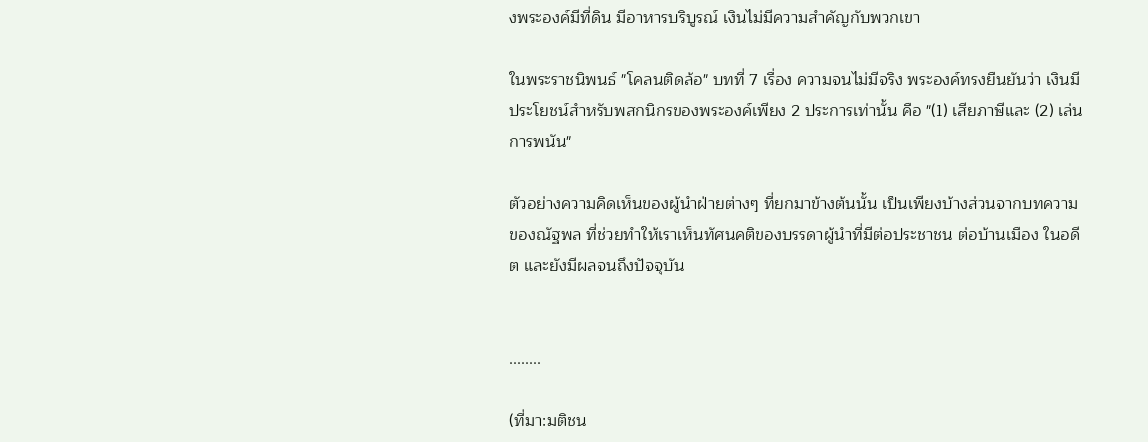งพระองค์มีที่ดิน มีอาหารบริบูรณ์ เงินไม่มีความสำคัญกับพวกเขา

ในพระราชนิพนธ์ "โคลนติดล้อ" บทที่ 7 เรื่อง ความจนไม่มีจริง พระองค์ทรงยืนยันว่า เงินมีประโยชน์สำหรับพสกนิกรของพระองค์เพียง 2 ประการเท่านั้น คือ "(1) เสียภาษีและ (2) เล่นการพนัน"

ตัวอย่างความคิดเห็นของผู้นำฝ่ายต่างๆ ที่ยกมาข้างต้นนั้น เป็นเพียงบ้างส่วนจากบทความของณัฐพล ที่ช่วยทำให้เราเห็นทัศนคติของบรรดาผู้นำที่มีต่อประชาชน ต่อบ้านเมือง ในอดีต และยังมีผลจนถึงปัจจุบัน


........

(ที่มา:มติชน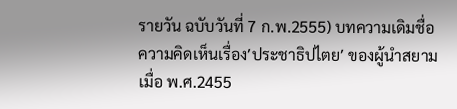รายวัน ฉบับวันที่ 7 ก.พ.2555) บทความเดิมชื่อ ความคิดเห็นเรื่อง′ประชาธิปไตย′ ของผู้นำสยามเมื่อ พ.ศ.2455